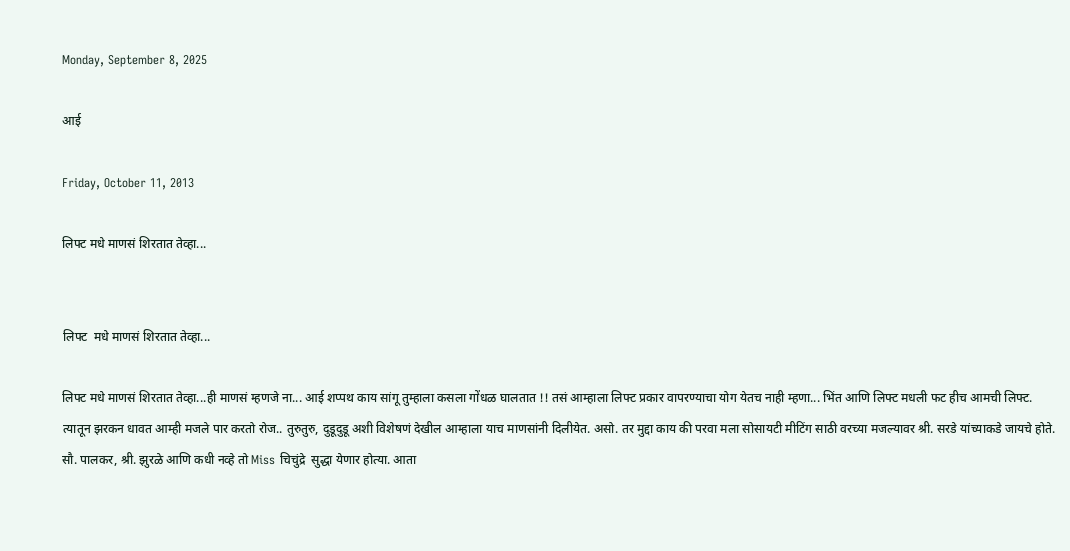Monday, September 8, 2025

आई

Friday, October 11, 2013

लिफ्ट मधे माणसं शिरतात तेव्हा...


लिफ्ट  मधे माणसं शिरतात तेव्हा...

लिफ्ट मधे माणसं शिरतात तेव्हा...ही माणसं म्हणजे ना... आई शप्पथ काय सांगू तुम्हाला कसला गोंधळ घालतात !! तसं आम्हाला लिफ्ट प्रकार वापरण्याचा योग येतच नाही म्हणा... भिंत आणि लिफ्ट मधली फट हीच आमची लिफ्ट. त्यातून झरकन धावत आम्ही मजले पार करतो रोज.. तुरुतुरु, दुडूदुडू अशी विशेषणं देखील आम्हाला याच माणसांनी दिलीयेत. असो. तर मुद्दा काय की परवा मला सोसायटी मीटिंग साठी वरच्या मजल्यावर श्री. सरडे यांच्याकडे जायचे होते.  सौ. पालकर, श्री. झुरळे आणि कधी नव्हे तो Miss चिचुंद्रे  सुद्धा येणार होत्या. आता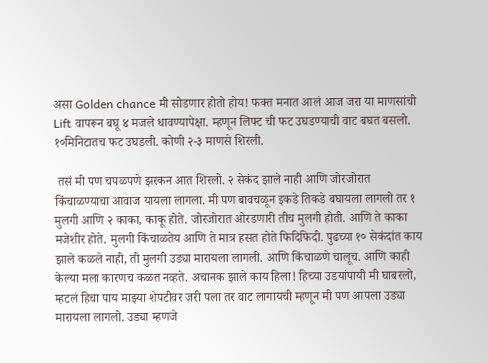असा Golden chance मी सोडणार होतो होय! फक्त मनात आलं आज जरा या माणसांची Lift वापरून बघू ४ मजले धावण्यापेक्षा. म्हणून लिफ्ट ची फट उघडण्याची वाट बघत बसलो. १०मिनिटातच फट उघडली. कोणी २-३ माणसे शिरली.

 तसं मी पण चपळपणे झरकन आत शिरलो. २ सेकंद झाले नाही आणि जोरजोरात किंचाळण्याचा आवाज यायला लागला. मी पण बावचळून इकडे तिकडे बघायला लागलो तर १ मुलगी आणि २ काका, काकू होते. जोरजोरात ओरडणारी तीच मुलगी होती. आणि ते काका मजेशीर होते. मुलगी किंचाळतेय आणि ते मात्र हसत होते फिदिफिदी. पुढच्या १० सेकंदांत काय झाले कळले नाही, ती मुलगी उड्या मारायला लागली. आणि किंचाळणे चालूच. आणि काही केल्या मला कारणच कळत नव्हते. अचानक झाले काय हिला! हिच्या उडयांपायी मी घाबरलो, म्हटलं हिचा पाय माझ्या शेपटीवर जरी पला तर वाट लागायची म्हणून मी पण आपला उड्या मारायला लागलो. उड्या म्हणजे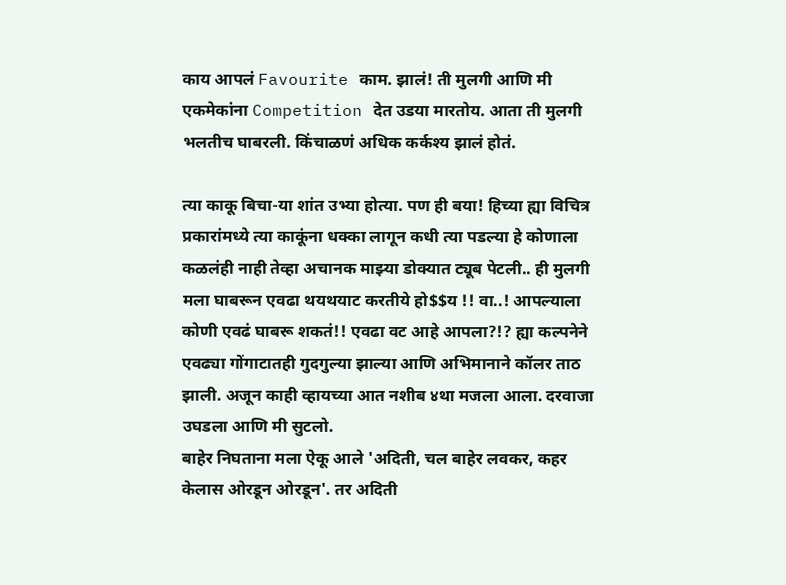काय आपलं Favourite काम. झालं! ती मुलगी आणि मी एकमेकांना Competition देत उडया मारतोय. आता ती मुलगी भलतीच घाबरली. किंचाळणं अधिक कर्कश्य झालं होतं.

त्या काकू बिचा-या शांत उभ्या होत्या. पण ही बया! हिच्या ह्या विचित्र प्रकारांमध्ये त्या काकूंना धक्का लागून कधी त्या पडल्या हे कोणाला कळलंही नाही तेव्हा अचानक माझ्या डोक्यात ट्यूब पेटली.. ही मुलगी मला घाबरून एवढा थयथयाट करतीये हो$$य !! वा..! आपल्याला कोणी एवढं घाबरू शकतं!! एवढा वट आहे आपला?!? ह्या कल्पनेने एवढ्या गोंगाटातही गुदगुल्या झाल्या आणि अभिमानाने कॉलर ताठ झाली. अजून काही व्हायच्या आत नशीब ४था मजला आला. दरवाजा उघडला आणि मी सुटलो.
बाहेर निघताना मला ऐकू आले 'अदिती, चल बाहेर लवकर, कहर केलास ओरडून ओरडून'. तर अदिती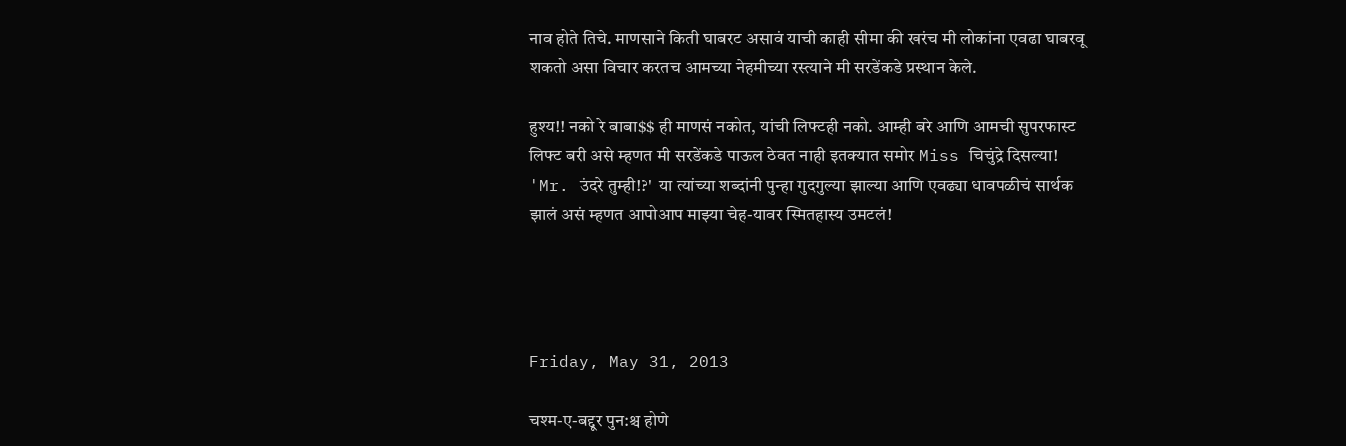नाव होते तिचे. माणसाने किती घाबरट असावं याची काही सीमा की खरंच मी लोकांना एवढा घाबरवू शकतो असा विचार करतच आमच्या नेहमीच्या रस्त्याने मी सरडेंकडे प्रस्थान केले.

हुश्य!! नको रे बाबा$$ ही माणसं नकोत, यांची लिफ्टही नको. आम्ही बरे आणि आमची सुपरफास्ट लिफ्ट बरी असे म्हणत मी सरडेंकडे पाऊल ठेवत नाही इतक्यात समोर Miss चिचुंद्रे दिसल्या! 'Mr. उंदरे तुम्ही!?'  या त्यांच्या शब्दांनी पुन्हा गुदगुल्या झाल्या आणि एवढ्या धावपळीचं सार्थक झालं असं म्हणत आपोआप माझ्या चेह-यावर स्मितहास्य उमटलं!




Friday, May 31, 2013

चश्म-ए-बद्दूर पुन:श्च होणे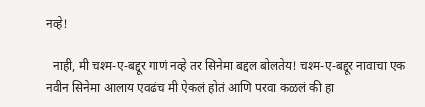नव्हे!

  नाही, मी चश्म-ए-बद्दूर गाणं नव्हे तर सिनेमा बद्दल बोलतेय! चश्म-ए-बद्दूर नावाचा एक नवीन सिनेमा आलाय एवढंच मी ऐकलं होतं आणि परवा कळलं की हा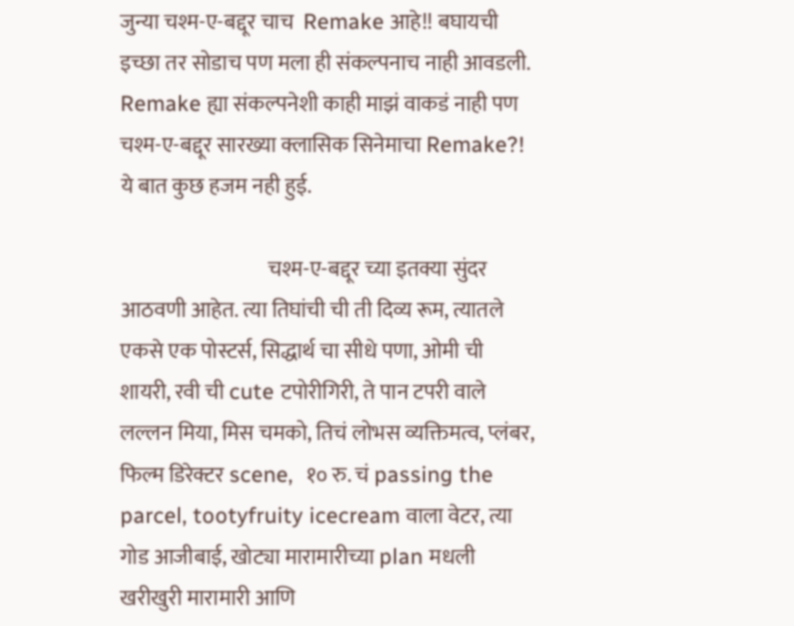जुन्या चश्म-ए-बद्दूर चाच  Remake आहे!! बघायची इच्छा तर सोडाच पण मला ही संकल्पनाच नाही आवडली. Remake ह्या संकल्पनेशी काही माझं वाकडं नाही पण चश्म-ए-बद्दूर सारख्या क्लासिक सिनेमाचा Remake?! ये बात कुछ हजम नही हुई.

                                   चश्म-ए-बद्दूर च्या इतक्या सुंदर आठवणी आहेत. त्या तिघांची ची ती दिव्य रूम, त्यातले एकसे एक पोस्टर्स, सिद्धार्थ चा सीधे पणा, ओमी ची शायरी, रवी ची cute टपोरीगिरी, ते पान टपरी वाले लल्लन मिया, मिस चमको, तिचं लोभस व्यक्तिमत्व, प्लंबर, फिल्म डिरेक्टर scene,  १० रु. चं passing the parcel, tootyfruity icecream वाला वेटर, त्या गोड आजीबाई, खोट्या मारामारीच्या plan मधली खरीखुरी मारामारी आणि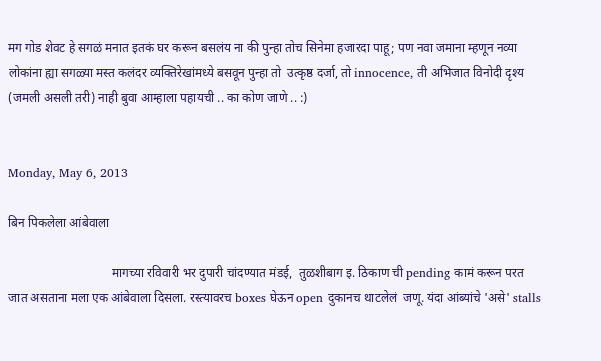मग गोड शेवट हे सगळं मनात इतकं घर करून बसलंय ना की पुन्हा तोच सिनेमा हजारदा पाहू; पण नवा जमाना म्हणून नव्या लोकांना ह्या सगळ्या मस्त कलंदर व्यक्तिरेखांमध्ये बसवून पुन्हा तो  उत्कृष्ठ दर्जा, तो innocence, ती अभिजात विनोदी दृश्य (जमली असली तरी) नाही बुवा आम्हाला पहायची .. का कोण जाणे .. :)


Monday, May 6, 2013

बिन पिकलेला आंबेवाला

                                 मागच्या रविवारी भर दुपारी चांदण्यात मंडई,  तुळशीबाग इ. ठिकाण ची pending कामं करून परत जात असताना मला एक आंबेवाला दिसला. रस्त्यावरच boxes घेऊन open दुकानच थाटलेलं  जणू. यंदा आंब्यांचे 'असे' stalls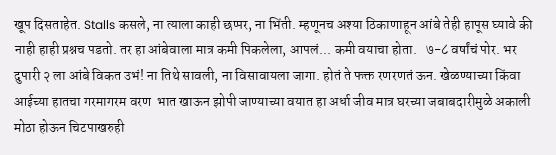खूप दिसताहेत. Stalls कसले, ना त्याला काही छप्पर, ना भिंती. म्हणूनच अश्या ठिकाणाहून आंबे तेही हापूस घ्यावे की नाही हाही प्रश्नच पडतो. तर हा आंबेवाला मात्र कमी पिकलेला, आपलं... कमी वयाचा होता.   ७-८ वर्षांचं पोर. भर दुपारी २ ला आंबे विकत उभं! ना तिथे सावली, ना विसावायला जागा. होतं ते फक्त रणरणतं ऊन. खेळण्याच्या किंवा आईच्या हातचा गरमागरम वरण  भात खाऊन झोपी जाण्याच्या वयात हा अर्धा जीव मात्र घरच्या जबाबदारीमुळे अकाली मोठा होऊन चिटपाखरुही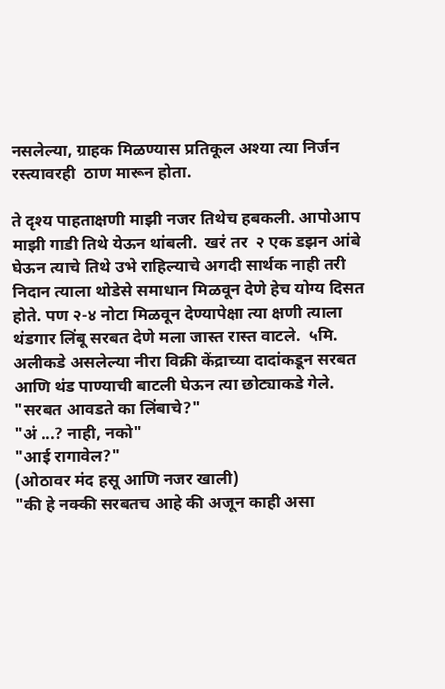नसलेल्या, ग्राहक मिळण्यास प्रतिकूल अश्या त्या निर्जन रस्त्यावरही  ठाण मारून होता.

ते दृश्य पाहताक्षणी माझी नजर तिथेच हबकली. आपोआप माझी गाडी तिथे येऊन थांबली.  खरं तर  २ एक डझन आंबे घेऊन त्याचे तिथे उभे राहिल्याचे अगदी सार्थक नाही तरी निदान त्याला थोडेसे समाधान मिळवून देणे हेच योग्य दिसत होते. पण २-४ नोटा मिळवून देण्यापेक्षा त्या क्षणी त्याला थंडगार लिंबू सरबत देणे मला जास्त रास्त वाटले.  ५मि. अलीकडे असलेल्या नीरा विक्री केंद्राच्या दादांकडून सरबत आणि थंड पाण्याची बाटली घेऊन त्या छोट्याकडे गेले.
"सरबत आवडते का लिंबाचे?"
"अं ...? नाही, नको"
"आई रागावेल?"
(ओठावर मंद हसू आणि नजर खाली)
"की हे नक्की सरबतच आहे की अजून काही असा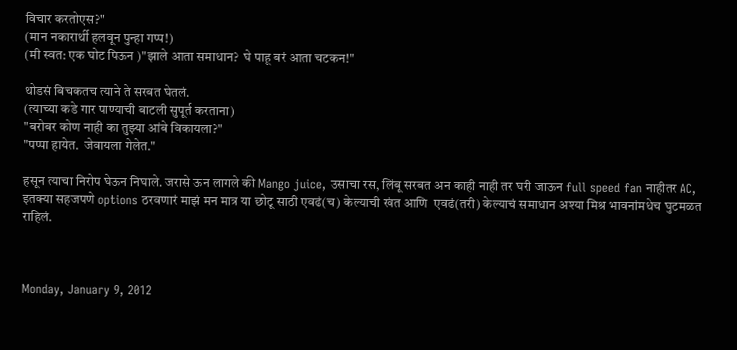विचार करतोएस?"
(मान नकारार्थी हलवून पुन्हा गप्प!)
(मी स्वत: एक घोट पिऊन )"झाले आता समाधान?  घे पाहू बरं आता चटकन!"

थोडसं बिचकतच त्याने ते सरबत घेतलं.
(त्याच्या कडे गार पाण्याची बाटली सुपूर्त करताना)
"बरोबर कोण नाही का तुझ्या आंबे विकायला?"
"पप्पा हायेत.  जेवायला गेलेत."

हसून त्याचा निरोप घेऊन निघाले. जरासे ऊन लागले की Mango juice, उसाचा रस, लिंबू सरबत अन काही नाही तर घरी जाऊन full speed fan नाहीतर AC, इतक्या सहजपणे options ठरवणारं माझं मन मात्र या छोटू साठी एवढं(च) केल्याची खंत आणि  एवढं(तरी) केल्याचं समाधान अश्या मिश्र भावनांमधेच घुटमळत राहिलं.



Monday, January 9, 2012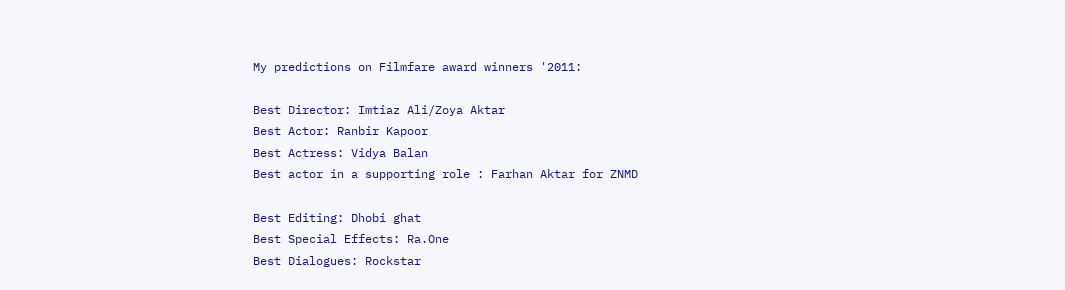My predictions on Filmfare award winners '2011:

Best Director: Imtiaz Ali/Zoya Aktar
Best Actor: Ranbir Kapoor
Best Actress: Vidya Balan
Best actor in a supporting role : Farhan Aktar for ZNMD

Best Editing: Dhobi ghat
Best Special Effects: Ra.One
Best Dialogues: Rockstar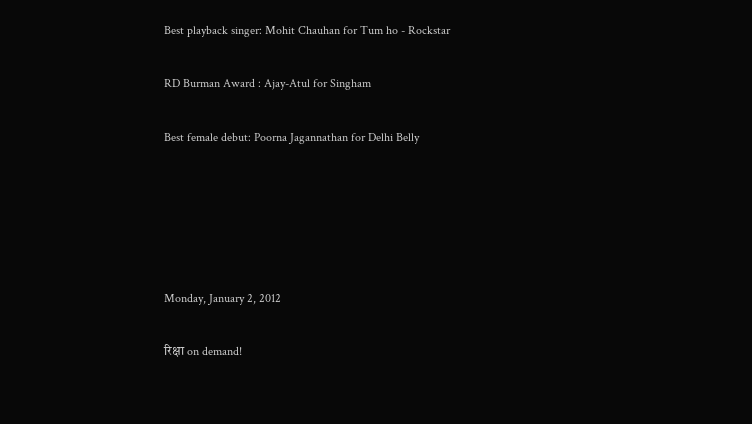Best playback singer: Mohit Chauhan for Tum ho - Rockstar

RD Burman Award : Ajay-Atul for Singham

Best female debut: Poorna Jagannathan for Delhi Belly





Monday, January 2, 2012

रिक्षा on demand!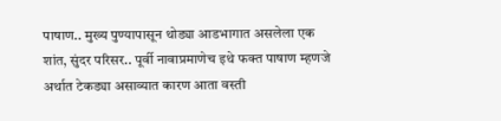पाषाण.. मुख्य पुण्यापासून थोड्या आडभागात असलेला एक शांत, सुंदर परिसर.. पूर्वी नावाप्रमाणेच इथे फक्त पाषाण म्हणजे अर्थात टेकड्या असाव्यात कारण आता वस्ती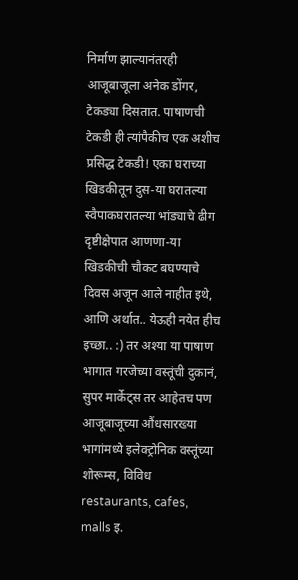निर्माण झाल्यानंतरही आजूबाजूला अनेक डोंगर, टेकड्या दिसतात. पाषाणची टेकडी ही त्यांपैकीच एक अशीच प्रसिद्ध टेकडी! एका घराच्या  खिडकीतून दुस-या घरातल्या स्वैपाकघरातल्या भांड्याचे ढीग दृष्टीक्षेपात आणणा-या खिडकीची चौकट बघण्याचे दिवस अजून आले नाहीत इथे, आणि अर्थात.. येऊही नयेत हीच इच्छा.. :) तर अश्या या पाषाण भागात गरजेच्या वस्तूंची दुकानं, सुपर मार्केट्स तर आहेतच पण आजूबाजूच्या औंधसारख्या भागांमध्ये इलेक्ट्रोनिक वस्तूंच्या शोरूम्स, विविध restaurants, cafes, malls इ.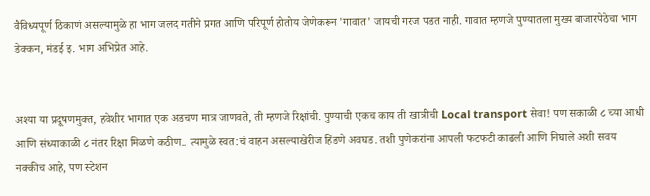वैविध्यपूर्ण ठिकाणं असल्यामुळे हा भाग जलद गतीने प्रगत आणि परिपूर्ण होतोय जेणेकरून 'गावात' जायची गरज पडत नाही. गावात म्हणजे पुण्यातला मुख्य बाजारपेठेचा भाग डेक्कन, मंडई इ. भाग अभिप्रेत आहे.


अश्या या प्रदूषणमुक्त, हवेशीर भागात एक अडचण मात्र जाणवते, ती म्हणजे रिक्षांची. पुण्याची एकच काय ती खात्रीची Local transport सेवा! पण सकाळी ८ च्या आधी आणि संध्याकाळी ८ नंतर रिक्षा मिळणे कठीण.. त्यामुळे स्वत:चं वाहन असल्याखेरीज हिंडणे अवघड. तशी पुणेकरांना आपली फटफटी काढली आणि निघाले अशी सवय नक्कीच आहे, पण स्टेशन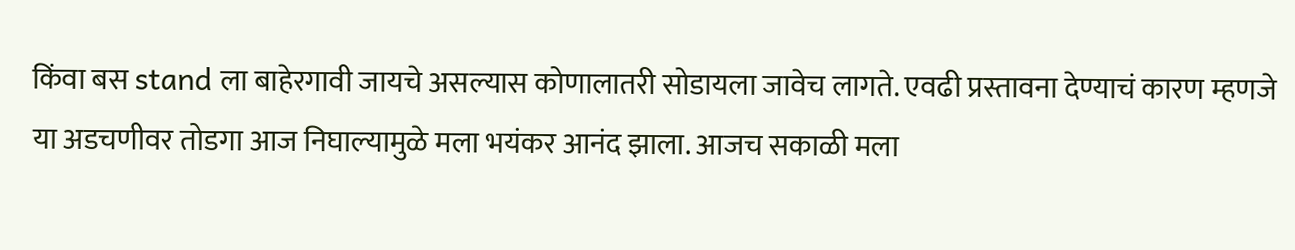किंवा बस stand ला बाहेरगावी जायचे असल्यास कोणालातरी सोडायला जावेच लागते. एवढी प्रस्तावना देण्याचं कारण म्हणजे या अडचणीवर तोडगा आज निघाल्यामुळे मला भयंकर आनंद झाला. आजच सकाळी मला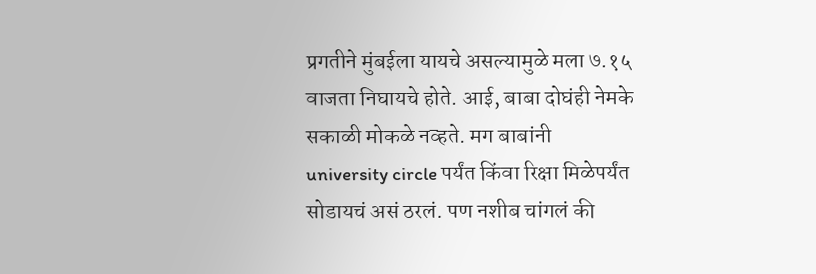प्रगतीने मुंबईला यायचे असल्यामुळे मला ७.१५ वाजता निघायचे होते. आई, बाबा दोघंही नेमके सकाळी मोकळे नव्हते. मग बाबांनी university circle पर्यंत किंवा रिक्षा मिळेपर्यंत सोडायचं असं ठरलं. पण नशीब चांगलं की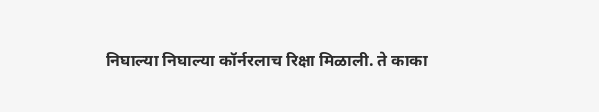निघाल्या निघाल्या कॉर्नरलाच रिक्षा मिळाली. ते काका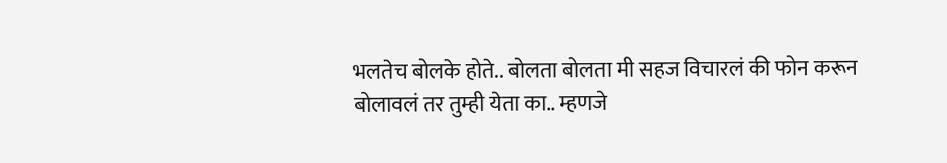भलतेच बोलके होते.. बोलता बोलता मी सहज विचारलं की फोन करून बोलावलं तर तुम्ही येता का.. म्हणजे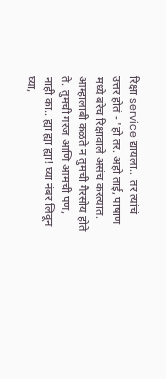रिक्षा service द्यायला..  तर त्यांचं उत्तर होतं - 'हो तर. अहो ताई, पाषाण मध्ये बरेच रिक्षावाले असंच करत्यात. आम्हालाबी कळते न तुमची गैरसोय होते ते. तुमची गरज आणि आमची पण, नाही का.. ह्या ह्या ह्या! घ्या नंबर लिवून घ्या,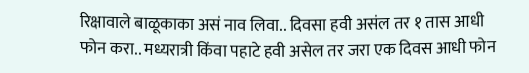रिक्षावाले बाळूकाका असं नाव लिवा.. दिवसा हवी असंल तर १ तास आधी फोन करा.. मध्यरात्री किंवा पहाटे हवी असेल तर जरा एक दिवस आधी फोन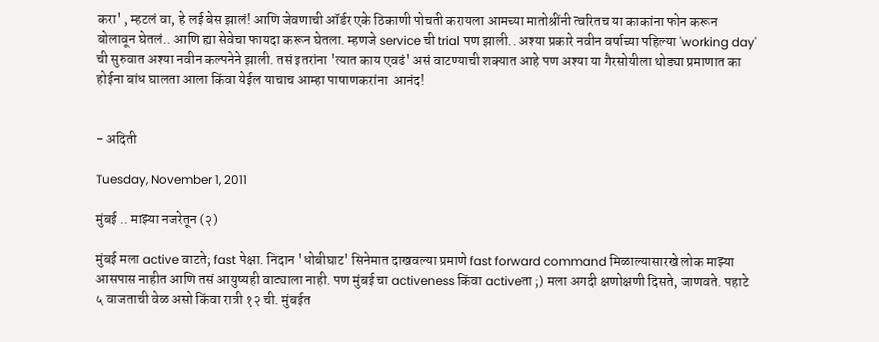करा' , म्हटलं वा, हे लई बेस झालं! आणि जेवणाची ऑर्डर एके ठिकाणी पोचती करायला आमच्या मातोश्रींनी त्वरितच या काकांना फोन करून बोलावून घेतलं.. आणि ह्या सेवेचा फायदा करून घेतला. म्हणजे service ची trial पण झाली.. अश्या प्रकारे नवीन वर्षाच्या पहिल्या 'working day' ची सुरुवात अश्या नवीन कल्पनेने झाली. तसं इतरांना 'त्यात काय एवढं' असं वाटण्याची शक्यात आहे पण अश्या या गैरसोयीला थोड्या प्रमाणात का होईना बांध घालता आला किंवा येईल याचाच आम्हा पाषाणकरांना  आनंद!


- अदिती

Tuesday, November 1, 2011

मुंबई .. माझ्या नजरेतून (२)

मुंबई मला active वाटते; fast पेक्षा. निदान 'धोबीघाट' सिनेमात दाखवल्या प्रमाणे fast forward command मिळाल्यासारखे लोक माझ्या आसपास नाहीत आणि तसं आयुष्यही वाट्याला नाही. पण मुंबई चा activeness किंवा activeता ;) मला अगदी क्षणोक्षणी दिसते, जाणवते. पहाटे ५ वाजताची वेळ असो किंवा रात्री १२ ची. मुंबईत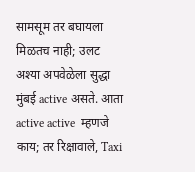सामसूम तर बघायला मिळतच नाही; उलट अश्या अपवेळेला सुद्धा मुंबई active असते. आता active active  म्हणजे काय; तर रिक्षावाले, Taxi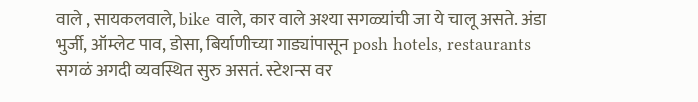वाले , सायकलवाले, bike वाले, कार वाले अश्या सगळ्यांची जा ये चालू असते. अंडा भुर्जी, ऑम्लेट पाव, डोसा, बिर्याणीच्या गाड्यांपासून posh hotels, restaurants सगळं अगदी व्यवस्थित सुरु असतं. स्टेशन्स वर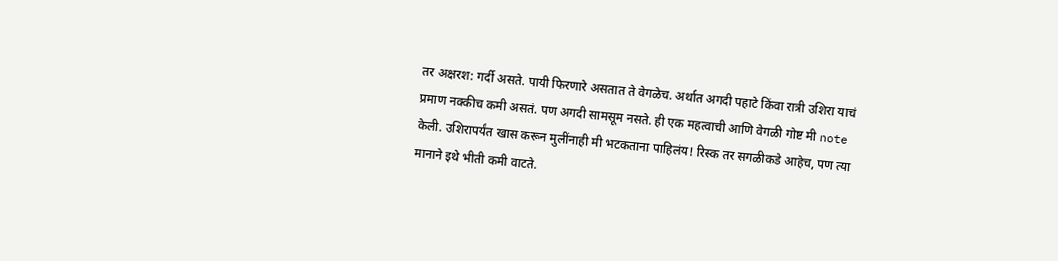तर अक्षरश: गर्दी असते. पायी फिरणारे असतात ते वेगळेच. अर्थात अगदी पहाटे किंवा रात्री उशिरा याचं प्रमाण नक्कीच कमी असतं. पण अगदी सामसूम नसते. ही एक महत्वाची आणि वेगळी गोष्ट मी note  केली. उशिरापर्यंत खास करून मुलींनाही मी भटकताना पाहिलंय! रिस्क तर सगळीकडे आहेच, पण त्या मानाने इथे भीती कमी वाटते.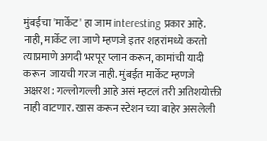मुंबईचा 'मार्केट' हा जाम interesting प्रकार आहे.  नाही, मार्केट ला जाणे म्हणजे इतर शहरांमध्ये करतो त्याप्रमाणे अगदी भरपूर प्लान करून, कामांची यादी करून  जायची गरज नाही. मुंबईत मार्केट म्हणजे अक्षरश: गल्लोगल्ली आहे असं म्हटलं तरी अतिशयोक्ती नाही वाटणार. खास करून स्टेशन च्या बाहेर असलेली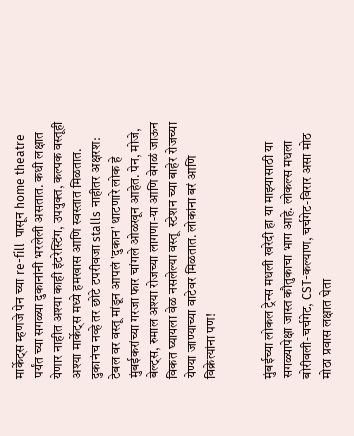मार्केट्स म्हणजे पेन च्या re-fill  पासून home theatre पर्यंत च्या सगळ्या दुकानांनी भरलेली असतात. कधी लक्षात येणार नाहीत अश्या काही इंटरेस्टिंग, उपयुक्त, कल्पक वस्तूही अश्या मार्केट्स मध्ये हमखास आणि स्वस्तात मिळतात. दुकानंच नव्हे तर छोटे टपरीवजा stalls नाहीतर अक्षरश: टेबल वर वस्तू मांडून आपलं 'दुकान' थाटणारे लोक हे मुंबईकरांच्या गरजा फार चांगले ओळखून आहेत. पेन, मोजे, बेल्ट्स, रुमाल अश्या रोजच्या लागणा-या आणि वेगळं जाऊन विकत घ्यायला वेळ नसलेल्या वस्तू  स्टेशन च्या बाहेर रोजच्या येण्या जाण्याच्या वाटेवर मिळतात. लोकांना बरं आणि विक्रेत्यांना पण!


मुंबईच्या लोकल ट्रेन्स मधली खरेदी हा या माझ्यासाठी या सगळ्यापेक्षा जास्त कौतुकाचा भाग आहे. लोकल्स मधला बोरीवली-चर्चगेट, CST-कल्याण, चर्चगेट-विरार असा मोठ मोठा प्रवास लक्षात घेता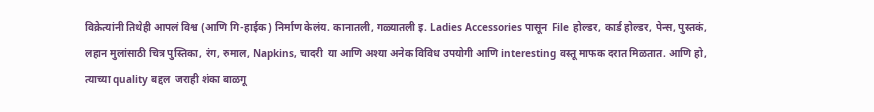विक्रेत्यांनी तिथेही आपलं विश्व (आणि गि-हाईक) निर्माण केलंय. कानातली, गळ्यातली इ. Ladies Accessories पासून  File होल्डर, कार्ड होल्डर, पेन्स, पुस्तकं, लहान मुलांसाठी चित्र पुस्तिका, रंग, रुमाल, Napkins, चादरी  या आणि अश्या अनेक विविध उपयोगी आणि interesting वस्तू माफक दरात मिळतात. आणि हो, त्याच्या quality बद्दल  जराही शंका बाळगू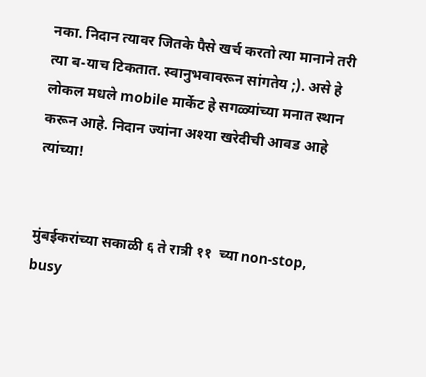नका. निदान त्यावर जितके पैसे खर्च करतो त्या मानाने तरी त्या ब-याच टिकतात. स्वानुभवावरून सांगतेय ;). असे हे लोकल मधले mobile मार्केट हे सगळ्यांच्या मनात स्थान करून आहे. निदान ज्यांना अश्या खरेदीची आवड आहे त्यांच्या!


मुंबईकरांच्या सकाळी ६ ते रात्री ११  च्या non-stop, busy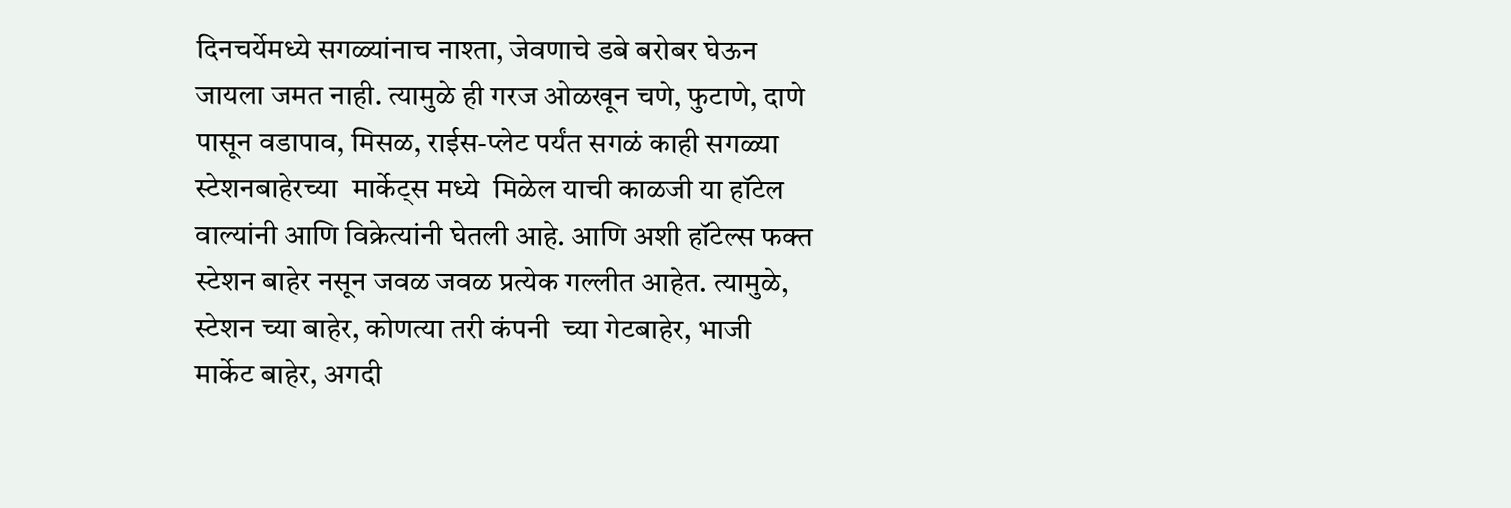दिनचर्येमध्ये सगळ्यांनाच नाश्ता, जेवणाचे डबे बरोबर घेऊन जायला जमत नाही. त्यामुळे ही गरज ओळखून चणे, फुटाणे, दाणे पासून वडापाव, मिसळ, राईस-प्लेट पर्यंत सगळं काही सगळ्या स्टेशनबाहेरच्या  मार्केट्स मध्ये  मिळेल याची काळजी या हॉटेल वाल्यांनी आणि विक्रेत्यांनी घेतली आहे. आणि अशी हॉटेल्स फक्त स्टेशन बाहेर नसून जवळ जवळ प्रत्येक गल्लीत आहेत. त्यामुळे, स्टेशन च्या बाहेर, कोणत्या तरी कंपनी  च्या गेटबाहेर, भाजी मार्केट बाहेर, अगदी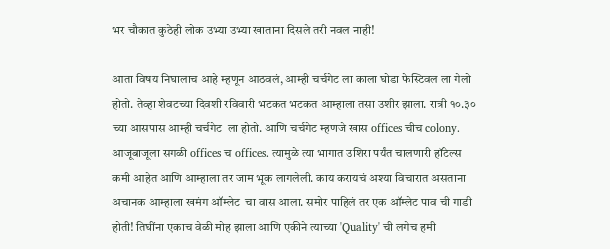भर चौकात कुठेही लोक उभ्या उभ्या खाताना दिसले तरी नवल नाही!

आता विषय निघालाच आहे म्हणून आठवलं, आम्ही चर्चगेट ला काला घोडा फेस्टिवल ला गेलो होतो. तेव्हा शेवटच्या दिवशी रविवारी भटकत भटकत आम्हाला तसा उशीर झाला. रात्री १०.३० च्या आसपास आम्ही चर्चगेट  ला होतो. आणि चर्चगेट म्हणजे खास offices चीच colony. आजूबाजूला सगळी offices च offices. त्यामुळे त्या भागात उशिरा पर्यंत चालणारी हॉटेल्स कमी आहेत आणि आम्हाला तर जाम भूक लागलेली. काय करायचं अश्या विचारात असताना अचानक आम्हाला खमंग ऑम्लेट  चा वास आला. समोर पाहिलं तर एक ऑम्लेट पाव ची गाडी होती! तिघींना एकाच वेळी मोह झाला आणि एकीने त्याच्या 'Quality' ची लगेच हमी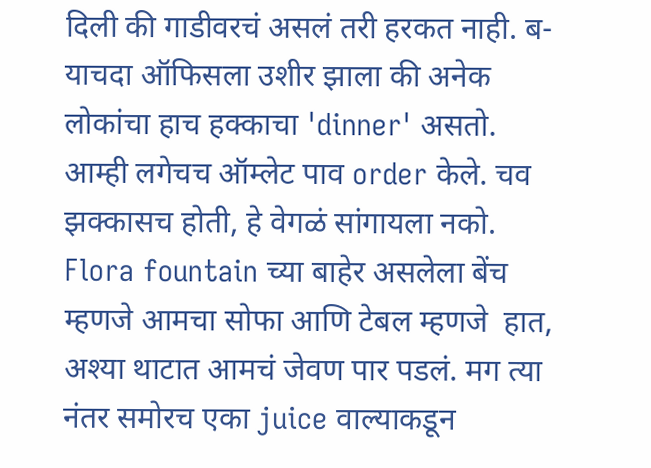दिली की गाडीवरचं असलं तरी हरकत नाही. ब-याचदा ऑफिसला उशीर झाला की अनेक लोकांचा हाच हक्काचा 'dinner' असतो. आम्ही लगेचच ऑम्लेट पाव order केले. चव झक्कासच होती, हे वेगळं सांगायला नको. Flora fountain च्या बाहेर असलेला बेंच म्हणजे आमचा सोफा आणि टेबल म्हणजे  हात, अश्या थाटात आमचं जेवण पार पडलं. मग त्या नंतर समोरच एका juice वाल्याकडून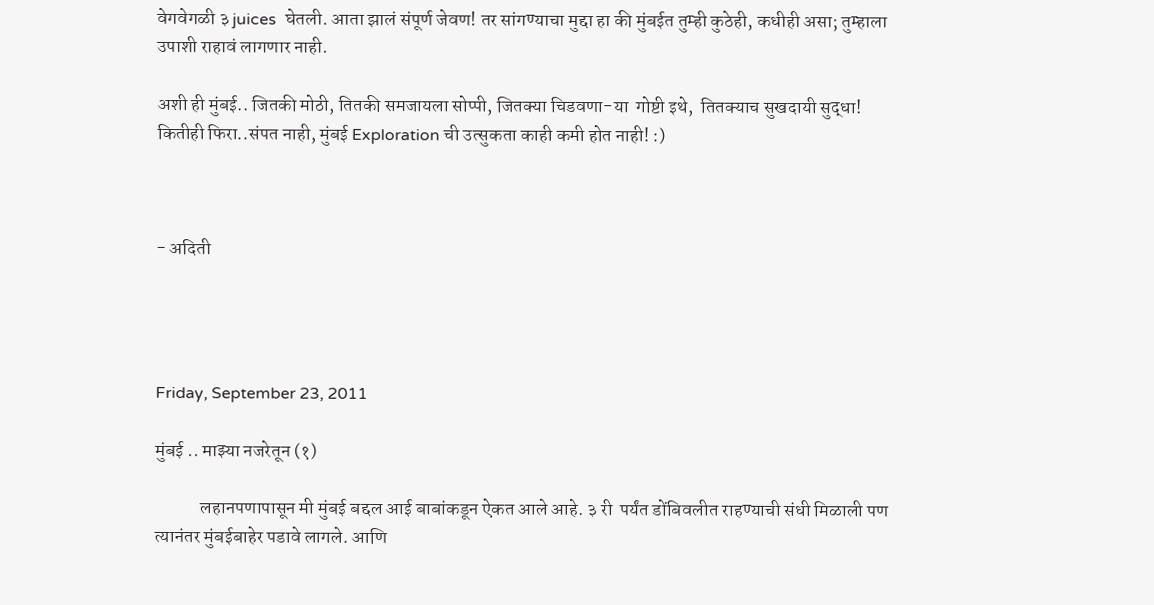वेगवेगळी ३ juices  घेतली. आता झालं संपूर्ण जेवण! तर सांगण्याचा मुद्दा हा की मुंबईत तुम्ही कुठेही, कधीही असा; तुम्हाला उपाशी राहावं लागणार नाही.

अशी ही मुंबई.. जितकी मोठी, तितकी समजायला सोप्पी, जितक्या चिडवणा-या  गोष्टी इथे,  तितक्याच सुखदायी सुद्धा! कितीही फिरा..संपत नाही, मुंबई Exploration ची उत्सुकता काही कमी होत नाही! :)



- अदिती




Friday, September 23, 2011

मुंबई .. माझ्या नजरेतून (१)

            लहानपणापासून मी मुंबई बद्दल आई बाबांकडून ऐकत आले आहे. ३ री  पर्यंत डोंबिवलीत राहण्याची संधी मिळाली पण त्यानंतर मुंबईबाहेर पडावे लागले. आणि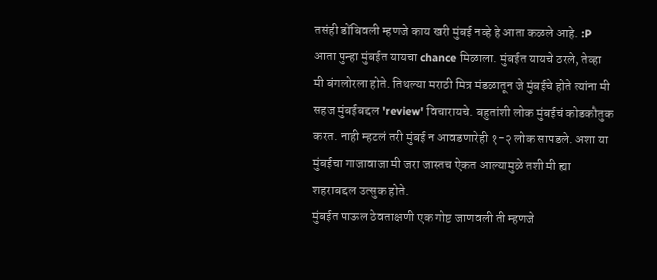तसंही डोंबिवली म्हणजे काय खरी मुंबई नव्हे हे आता कळले आहे. :P
आता पुन्हा मुंबईत यायचा chance मिळाला. मुंबईत यायचे ठरले, तेव्हा मी बंगलोरला होते. तिथल्या मराठी मित्र मंडळातून जे मुंबईचे होते त्यांना मी सहज मुंबईबद्दल 'review' विचारायचे. बहुतांशी लोक मुंबईचं कोडकौतुक करत. नाही म्हटलं तरी मुंबई न आवडणारेही १-२ लोक सापडले. अशा या मुंबईचा गाजावाजा मी जरा जास्तच ऐकत आल्यामुळे तशी मी ह्या शहराबद्दल उत्सुक होते.
मुंबईत पाऊल ठेवताक्षणी एक गोष्ट जाणवली ती म्हणजे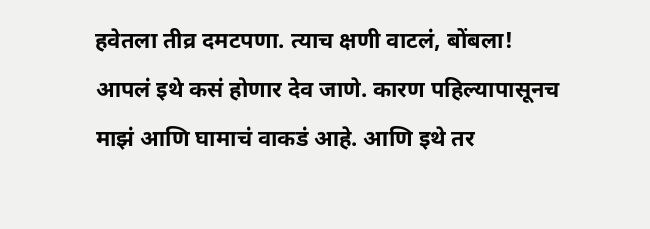हवेतला तीव्र दमटपणा. त्याच क्षणी वाटलं, बोंबला! आपलं इथे कसं होणार देव जाणे. कारण पहिल्यापासूनच माझं आणि घामाचं वाकडं आहे. आणि इथे तर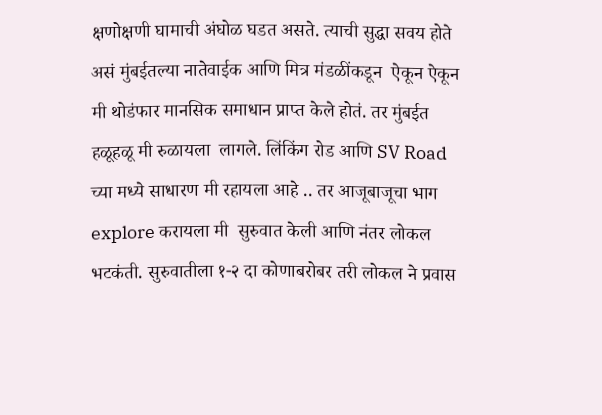क्षणोक्षणी घामाची अंघोळ घडत असते. त्याची सुद्धा सवय होते असं मुंबईतल्या नातेवाईक आणि मित्र मंडळींकडून  ऐकून ऐकून मी थोडंफार मानसिक समाधान प्राप्त केले होतं. तर मुंबईत हळूहळू मी रुळायला  लागले. लिंकिंग रोड आणि SV Road च्या मध्ये साधारण मी रहायला आहे .. तर आजूबाजूचा भाग explore करायला मी  सुरुवात केली आणि नंतर लोकल भटकंती. सुरुवातीला १-२ दा कोणाबरोबर तरी लोकल ने प्रवास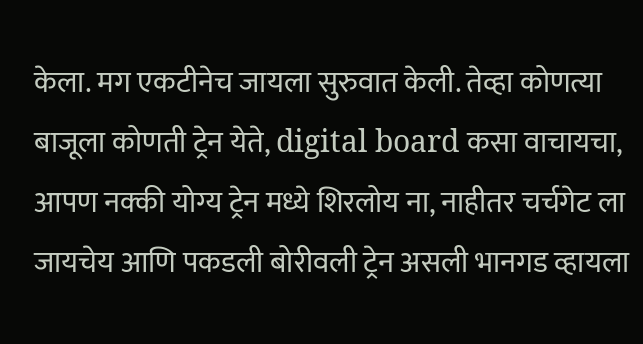केला. मग एकटीनेच जायला सुरुवात केली. तेव्हा कोणत्या बाजूला कोणती ट्रेन येते, digital board कसा वाचायचा, आपण नक्की योग्य ट्रेन मध्ये शिरलोय ना, नाहीतर चर्चगेट ला जायचेय आणि पकडली बोरीवली ट्रेन असली भानगड व्हायला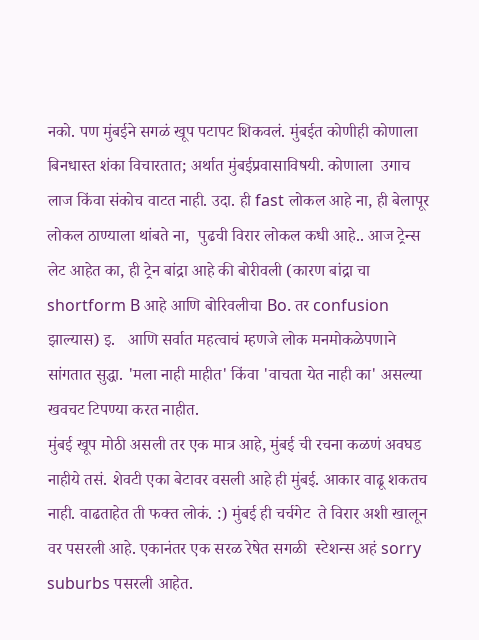नको. पण मुंबईने सगळं खूप पटापट शिकवलं. मुंबईत कोणीही कोणाला बिनधास्त शंका विचारतात; अर्थात मुंबईप्रवासाविषयी. कोणाला  उगाच लाज किंवा संकोच वाटत नाही. उदा. ही fast लोकल आहे ना, ही बेलापूर लोकल ठाण्याला थांबते ना,  पुढची विरार लोकल कधी आहे.. आज ट्रेन्स लेट आहेत का, ही ट्रेन बांद्रा आहे की बोरीवली (कारण बांद्रा चा shortform B आहे आणि बोरिवलीचा Bo. तर confusion झाल्यास) इ.   आणि सर्वात महत्वाचं म्हणजे लोक मनमोकळेपणाने सांगतात सुद्धा. 'मला नाही माहीत' किंवा 'वाचता येत नाही का' असल्या खवचट टिपण्या करत नाहीत.
मुंबई खूप मोठी असली तर एक मात्र आहे, मुंबई ची रचना कळणं अवघड नाहीये तसं. शेवटी एका बेटावर वसली आहे ही मुंबई. आकार वाढू शकतच नाही. वाढताहेत ती फक्त लोकं. :) मुंबई ही चर्चगेट  ते विरार अशी खालून वर पसरली आहे. एकानंतर एक सरळ रेषेत सगळी  स्टेशन्स अहं sorry suburbs पसरली आहेत.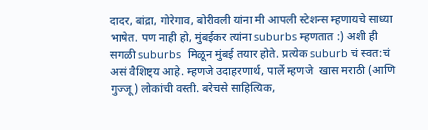दादर, बांद्रा, गोरेगाव, बोरीवली यांना मी आपली स्टेशन्स म्हणायचे साध्या भाषेत. पण नाही हो, मुंबईकर त्यांना suburbs म्हणतात :) अशी ही सगळी suburbs  मिळून मुंबई तयार होते. प्रत्येक suburb चं स्वत:चं असं वैशिष्ट्य आहे. म्हणजे उदाहरणार्थ, पार्ले म्हणजे  खास मराठी (आणि गुज्जू) लोकांची वस्ती. बरेचसे साहित्यिक,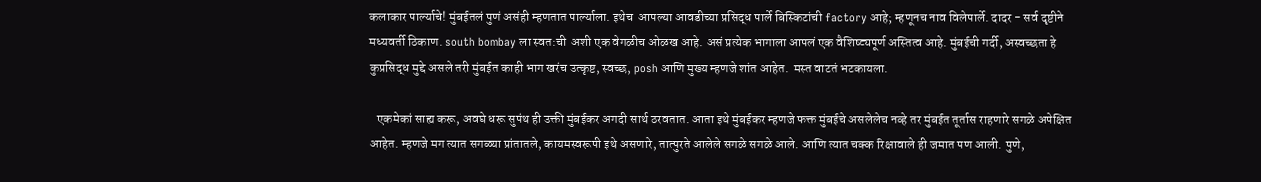कलाकार पार्ल्याचे! मुंबईतलं पुणं असंही म्हणतात पार्ल्याला. इथेच  आपल्या आवडीच्या प्रसिद्ध पार्ले बिस्किटांची factory आहे; म्हणूनच नाव विलेपार्ले. दादर - सर्व दृष्टीने मध्यवर्ती ठिकाण. south bombay ला स्वत:ची  अशी एक वेगळीच ओळख आहे. असं प्रत्येक भागाला आपलं एक वैशिष्ट्यपूर्ण अस्तित्व आहे. मुंबईची गर्दी, अस्वच्छता हे कुप्रसिद्ध मुद्दे असले तरी मुंबईत काही भाग खरंच उत्कृष्ट, स्वच्छ, posh आणि मुख्य म्हणजे शांत आहेत.  मस्त वाटतं भटकायला.

   एकमेकां साह्य करू, अवघे धरू सुपंथ ही उक्ती मुंबईकर अगदी सार्थ ठरवतात. आता इथे मुंबईकर म्हणजे फक्त मुंबईचे असलेलेच नव्हे तर मुंबईत तूर्तास राहणारे सगळे अपेक्षित आहेत. म्हणजे मग त्यात सगळ्या प्रांतातले, कायमस्वरूपी इथे असणारे, तात्पुरते आलेले सगळे सगळे आले. आणि त्यात चक्क रिक्षावाले ही जमात पण आली. पुणे,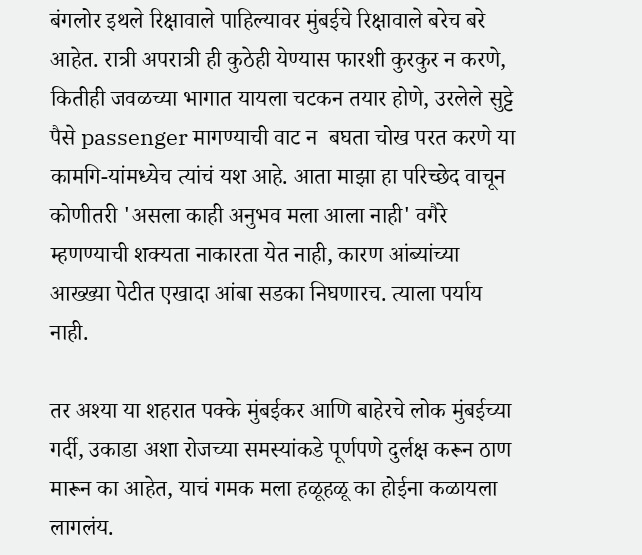बंगलोर इथले रिक्षावाले पाहिल्यावर मुंबईचे रिक्षावाले बरेच बरे आहेत. रात्री अपरात्री ही कुठेही येण्यास फारशी कुरकुर न करणे, कितीही जवळच्या भागात यायला चटकन तयार होणे, उरलेले सुट्टे पैसे passenger मागण्याची वाट न  बघता चोख परत करणे या कामगि-यांमध्येच त्यांचं यश आहे. आता माझा हा परिच्छेद वाचून कोणीतरी 'असला काही अनुभव मला आला नाही' वगैरे म्हणण्याची शक्यता नाकारता येत नाही, कारण आंब्यांच्या आख्ख्या पेटीत एखादा आंबा सडका निघणारच. त्याला पर्याय नाही.

तर अश्या या शहरात पक्के मुंबईकर आणि बाहेरचे लोक मुंबईच्या गर्दी, उकाडा अशा रोजच्या समस्यांकडे पूर्णपणे दुर्लक्ष करून ठाण मारून का आहेत, याचं गमक मला हळूहळू का होईना कळायला लागलंय.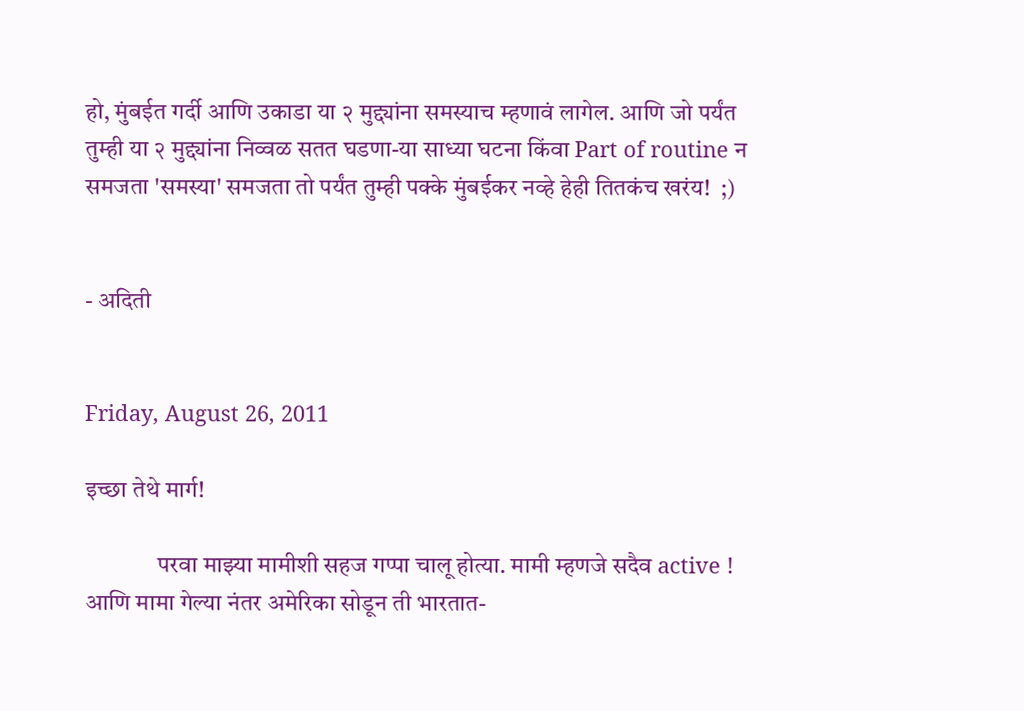हो, मुंबईत गर्दी आणि उकाडा या २ मुद्द्यांना समस्याच म्हणावं लागेल. आणि जो पर्यंत तुम्ही या २ मुद्द्यांना निव्वळ सतत घडणा-या साध्या घटना किंवा Part of routine न समजता 'समस्या' समजता तो पर्यंत तुम्ही पक्के मुंबईकर नव्हे हेही तितकंच खरंय!  ;)


- अदिती


Friday, August 26, 2011

इच्छा तेथे मार्ग!

               परवा माझ्या मामीशी सहज गप्पा चालू होत्या. मामी म्हणजे सदैव active ! आणि मामा गेल्या नंतर अमेरिका सोडून ती भारतात-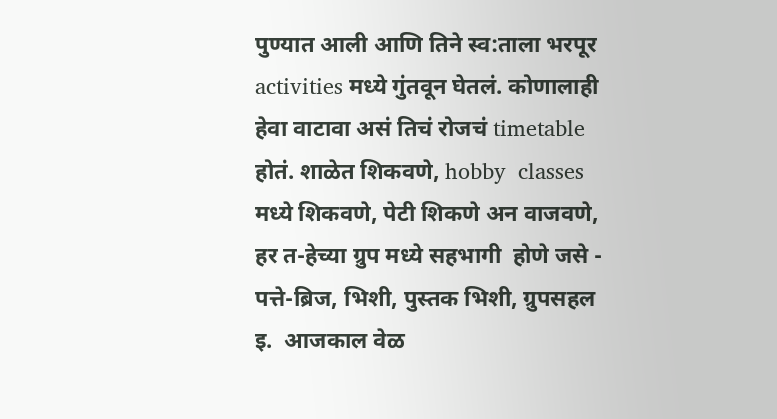पुण्यात आली आणि तिने स्व:ताला भरपूर activities मध्ये गुंतवून घेतलं. कोणालाही हेवा वाटावा असं तिचं रोजचं timetable  होतं. शाळेत शिकवणे, hobby  classes मध्ये शिकवणे, पेटी शिकणे अन वाजवणे,  हर त-हेच्या ग्रुप मध्ये सहभागी  होणे जसे - पत्ते-ब्रिज, भिशी, पुस्तक भिशी, ग्रुपसहल इ.  आजकाल वेळ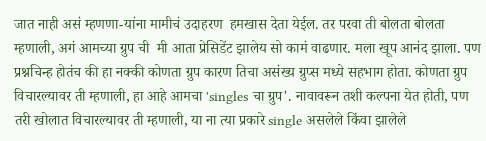जात नाही असं म्हणणा-यांना मामीचं उदाहरण  हमखास देता येईल. तर परवा ती बोलता बोलता म्हणाली, अगं आमच्या ग्रुप ची  मी आता प्रेसिडेंट झालेय सो कामं वाढणार. मला खूप आनंद झाला. पण प्रश्नचिन्ह होतंच की हा नक्की कोणता ग्रुप कारण तिचा असंख्य ग्रुप्स मध्ये सहभाग होता. कोणता ग्रुप विचारल्यावर ती म्हणाली, हा आहे आमचा 'singles चा ग्रुप'. नावावरून तशी कल्पना येत होती, पण तरी खोलात विचारल्यावर ती म्हणाली, या ना त्या प्रकारे single असलेले किंवा झालेले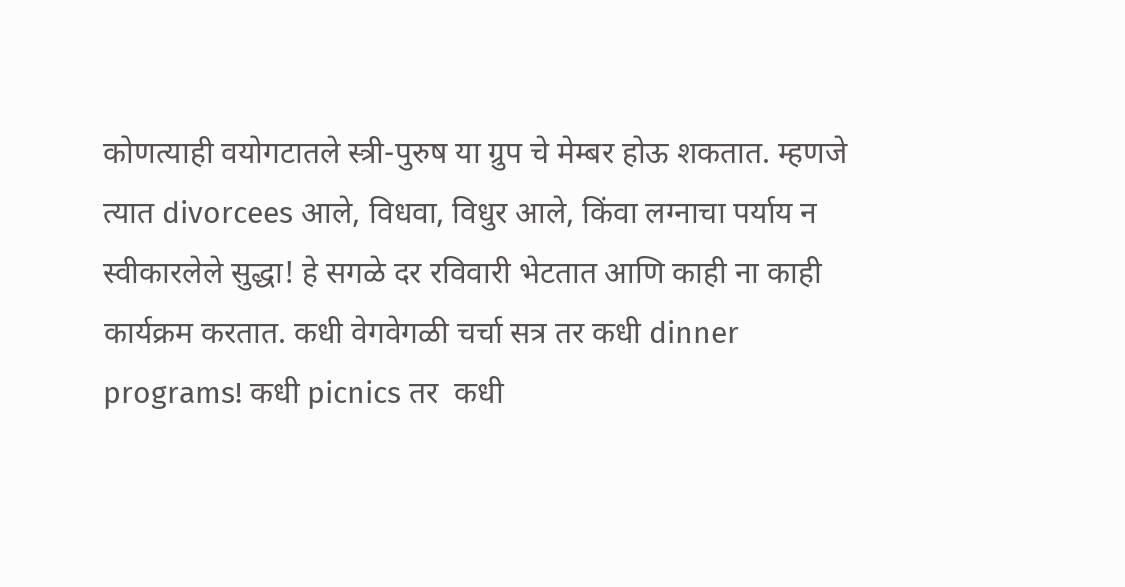कोणत्याही वयोगटातले स्त्री-पुरुष या ग्रुप चे मेम्बर होऊ शकतात. म्हणजे त्यात divorcees आले, विधवा, विधुर आले, किंवा लग्नाचा पर्याय न स्वीकारलेले सुद्धा! हे सगळे दर रविवारी भेटतात आणि काही ना काही कार्यक्रम करतात. कधी वेगवेगळी चर्चा सत्र तर कधी dinner  programs! कधी picnics तर  कधी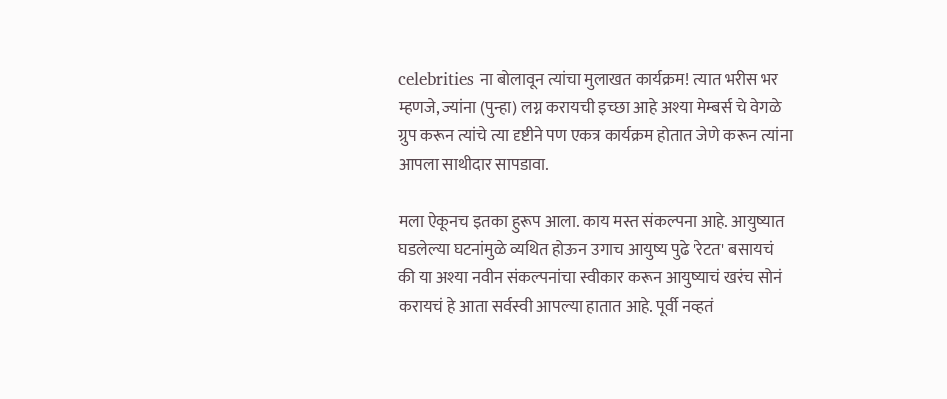celebrities ना बोलावून त्यांचा मुलाखत कार्यक्रम! त्यात भरीस भर म्हणजे, ज्यांना (पुन्हा) लग्न करायची इच्छा आहे अश्या मेम्बर्स चे वेगळे ग्रुप करून त्यांचे त्या दृष्टीने पण एकत्र कार्यक्रम होतात जेणे करून त्यांना आपला साथीदार सापडावा.

मला ऐकूनच इतका हुरूप आला. काय मस्त संकल्पना आहे. आयुष्यात घडलेल्या घटनांमुळे व्यथित होऊन उगाच आयुष्य पुढे 'रेटत' बसायचं की या अश्या नवीन संकल्पनांचा स्वीकार करून आयुष्याचं खरंच सोनं करायचं हे आता सर्वस्वी आपल्या हातात आहे. पूर्वी नव्हतं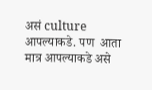असं culture आपल्याकडे. पण  आता मात्र आपल्याकडे असे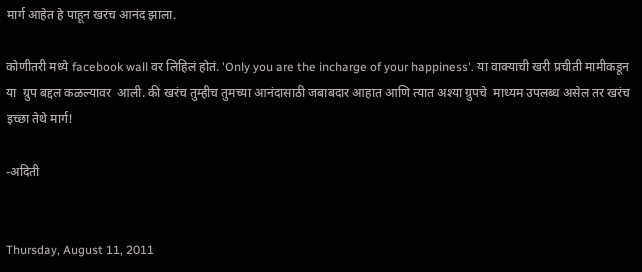मार्ग आहेत हे पाहून खरंच आनंद झाला.

कोणीतरी मध्ये facebook wall वर लिहिलं होतं. 'Only you are the incharge of your happiness'. या वाक्याची खरी प्रचीती मामीकडून या  ग्रुप बद्दल कळल्यावर  आली. की खरंच तुम्हीच तुमच्या आनंदासाठी जबाबदार आहात आणि त्यात अश्या ग्रुपचे  माध्यम उपलब्ध असेल तर खरंच इच्छा तेथे मार्ग!

-अदिती


Thursday, August 11, 2011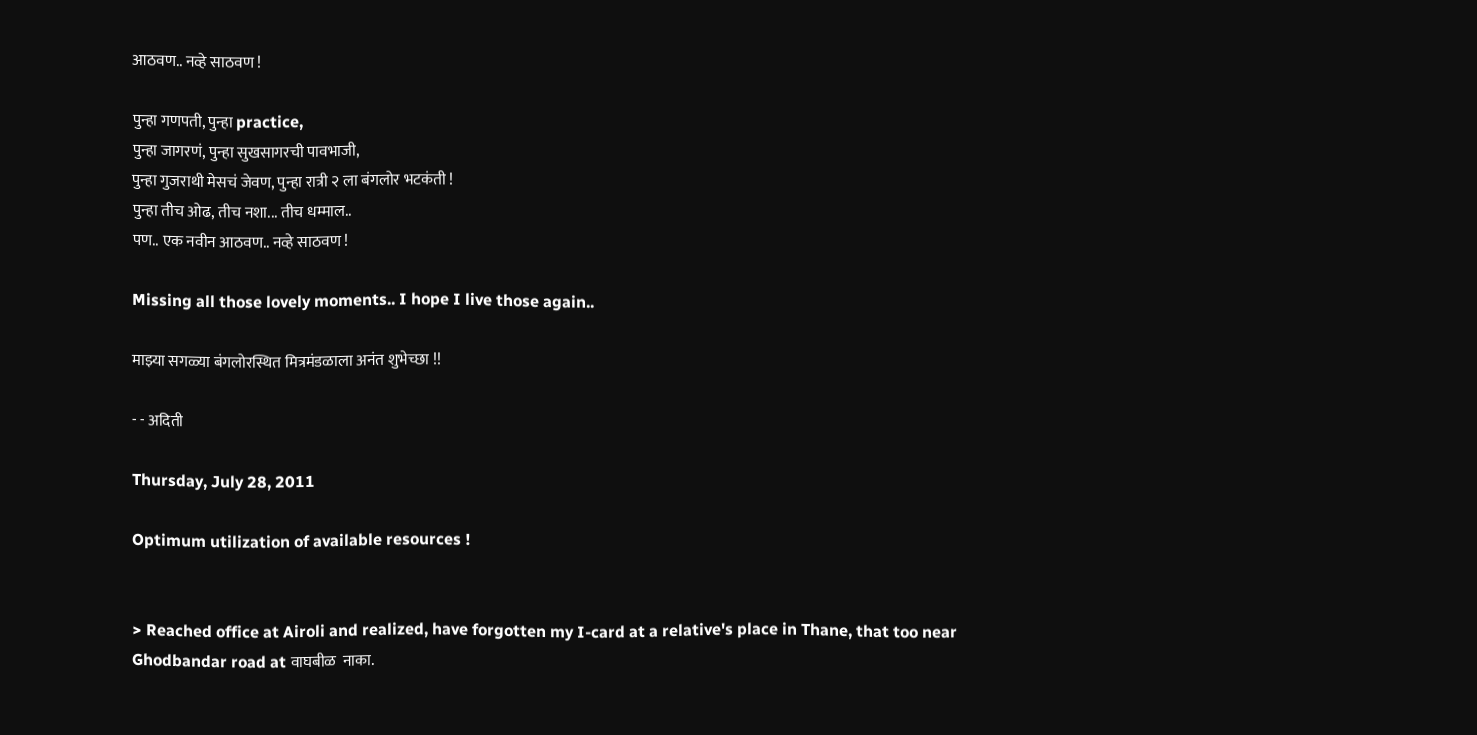आठवण.. नव्हे साठवण !

पुन्हा गणपती, पुन्हा practice,
पुन्हा जागरणं, पुन्हा सुखसागरची पावभाजी,
पुन्हा गुजराथी मेसचं जेवण, पुन्हा रात्री २ ला बंगलोर भटकंती !
पुन्हा तीच ओढ, तीच नशा... तीच धम्माल..
पण.. एक नवीन आठवण.. नव्हे साठवण !

Missing all those lovely moments.. I hope I live those again..

माझ्या सगळ्या बंगलोरस्थित मित्रमंडळाला अनंत शुभेच्छा !!

- - अदिती

Thursday, July 28, 2011

Optimum utilization of available resources !


> Reached office at Airoli and realized, have forgotten my I-card at a relative's place in Thane, that too near Ghodbandar road at वाघबीळ  नाका.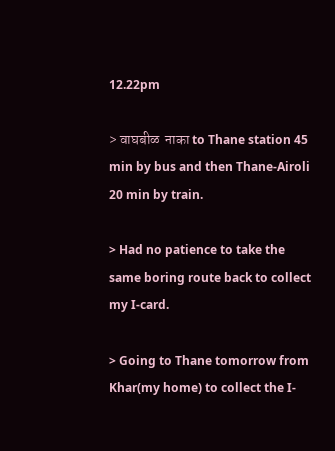12.22pm

> वाघबीळ  नाका to Thane station 45 min by bus and then Thane-Airoli 20 min by train.

> Had no patience to take the same boring route back to collect my I-card.

> Going to Thane tomorrow from Khar(my home) to collect the I-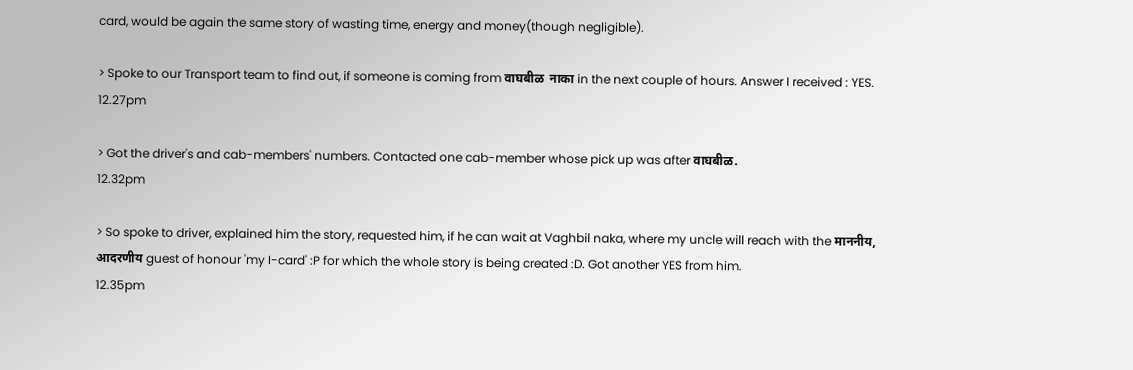card, would be again the same story of wasting time, energy and money(though negligible).

> Spoke to our Transport team to find out, if someone is coming from वाघबीळ  नाका in the next couple of hours. Answer I received : YES.
12.27pm

> Got the driver's and cab-members' numbers. Contacted one cab-member whose pick up was after वाघबीळ.
12.32pm

> So spoke to driver, explained him the story, requested him, if he can wait at Vaghbil naka, where my uncle will reach with the माननीय, आदरणीय guest of honour 'my I-card' :P for which the whole story is being created :D. Got another YES from him.
12.35pm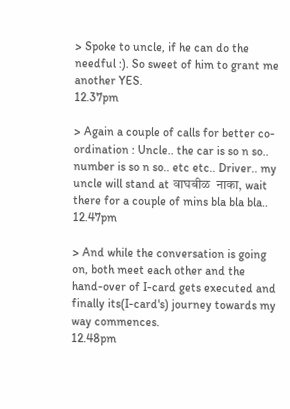> Spoke to uncle, if he can do the needful :). So sweet of him to grant me another YES.
12.37pm

> Again a couple of calls for better co-ordination : Uncle.. the car is so n so.. number is so n so.. etc etc.. Driver.. my uncle will stand at वाघबीळ  नाका, wait there for a couple of mins bla bla bla..
12.47pm

> And while the conversation is going on, both meet each other and the hand-over of I-card gets executed and finally its(I-card's) journey towards my way commences.
12.48pm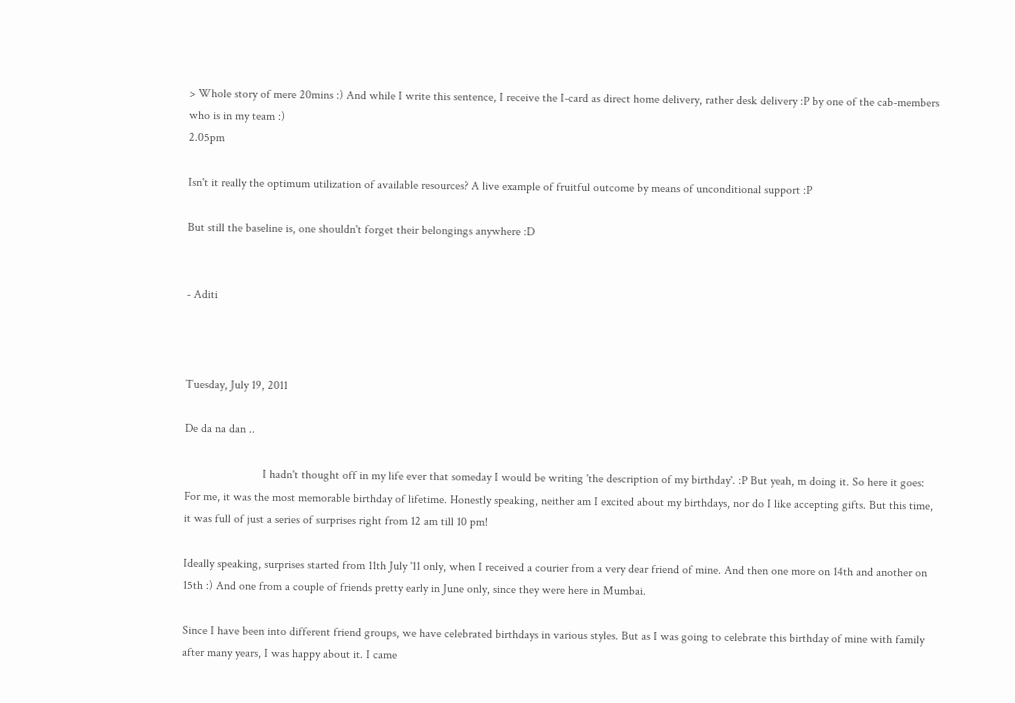> Whole story of mere 20mins :) And while I write this sentence, I receive the I-card as direct home delivery, rather desk delivery :P by one of the cab-members who is in my team :)
2.05pm

Isn't it really the optimum utilization of available resources? A live example of fruitful outcome by means of unconditional support :P

But still the baseline is, one shouldn't forget their belongings anywhere :D


- Aditi



Tuesday, July 19, 2011

De da na dan ..

                          I hadn't thought off in my life ever that someday I would be writing 'the description of my birthday'. :P But yeah, m doing it. So here it goes: For me, it was the most memorable birthday of lifetime. Honestly speaking, neither am I excited about my birthdays, nor do I like accepting gifts. But this time, it was full of just a series of surprises right from 12 am till 10 pm!

Ideally speaking, surprises started from 11th July '11 only, when I received a courier from a very dear friend of mine. And then one more on 14th and another on 15th :) And one from a couple of friends pretty early in June only, since they were here in Mumbai.

Since I have been into different friend groups, we have celebrated birthdays in various styles. But as I was going to celebrate this birthday of mine with family after many years, I was happy about it. I came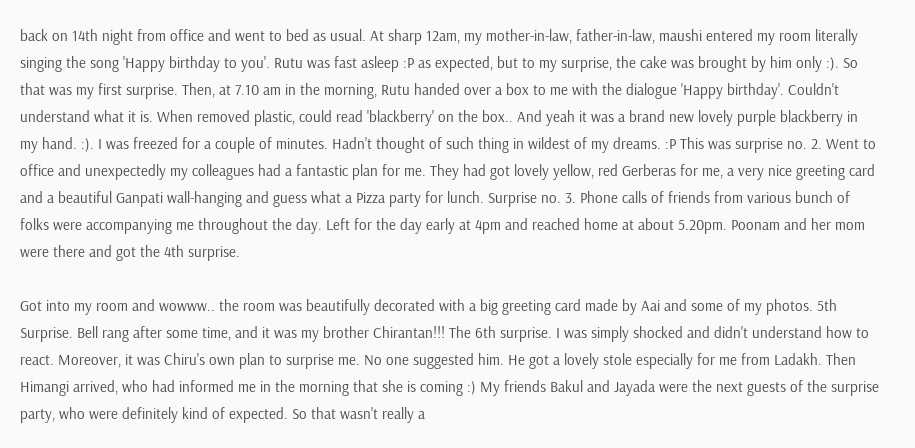back on 14th night from office and went to bed as usual. At sharp 12am, my mother-in-law, father-in-law, maushi entered my room literally singing the song 'Happy birthday to you'. Rutu was fast asleep :P as expected, but to my surprise, the cake was brought by him only :). So that was my first surprise. Then, at 7.10 am in the morning, Rutu handed over a box to me with the dialogue 'Happy birthday'. Couldn't understand what it is. When removed plastic, could read 'blackberry' on the box.. And yeah it was a brand new lovely purple blackberry in my hand. :). I was freezed for a couple of minutes. Hadn't thought of such thing in wildest of my dreams. :P This was surprise no. 2. Went to office and unexpectedly my colleagues had a fantastic plan for me. They had got lovely yellow, red Gerberas for me, a very nice greeting card and a beautiful Ganpati wall-hanging and guess what a Pizza party for lunch. Surprise no. 3. Phone calls of friends from various bunch of folks were accompanying me throughout the day. Left for the day early at 4pm and reached home at about 5.20pm. Poonam and her mom were there and got the 4th surprise.

Got into my room and wowww.. the room was beautifully decorated with a big greeting card made by Aai and some of my photos. 5th Surprise. Bell rang after some time, and it was my brother Chirantan!!! The 6th surprise. I was simply shocked and didn't understand how to react. Moreover, it was Chiru's own plan to surprise me. No one suggested him. He got a lovely stole especially for me from Ladakh. Then Himangi arrived, who had informed me in the morning that she is coming :) My friends Bakul and Jayada were the next guests of the surprise party, who were definitely kind of expected. So that wasn't really a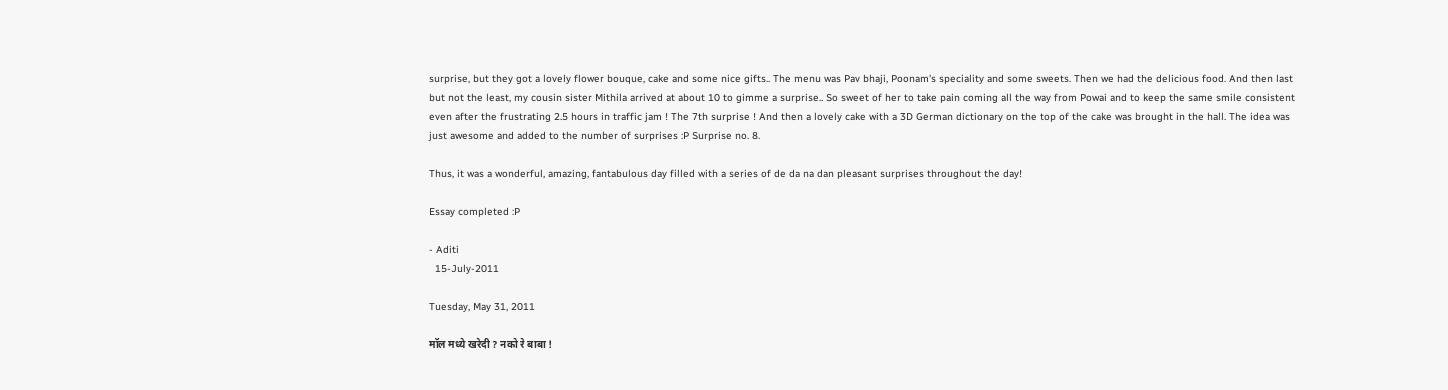surprise, but they got a lovely flower bouque, cake and some nice gifts.. The menu was Pav bhaji, Poonam's speciality and some sweets. Then we had the delicious food. And then last but not the least, my cousin sister Mithila arrived at about 10 to gimme a surprise.. So sweet of her to take pain coming all the way from Powai and to keep the same smile consistent even after the frustrating 2.5 hours in traffic jam ! The 7th surprise ! And then a lovely cake with a 3D German dictionary on the top of the cake was brought in the hall. The idea was just awesome and added to the number of surprises :P Surprise no. 8.

Thus, it was a wonderful, amazing, fantabulous day filled with a series of de da na dan pleasant surprises throughout the day!

Essay completed :P

- Aditi
  15-July-2011

Tuesday, May 31, 2011

मॉल मध्ये खरेदी ? नको रे बाबा !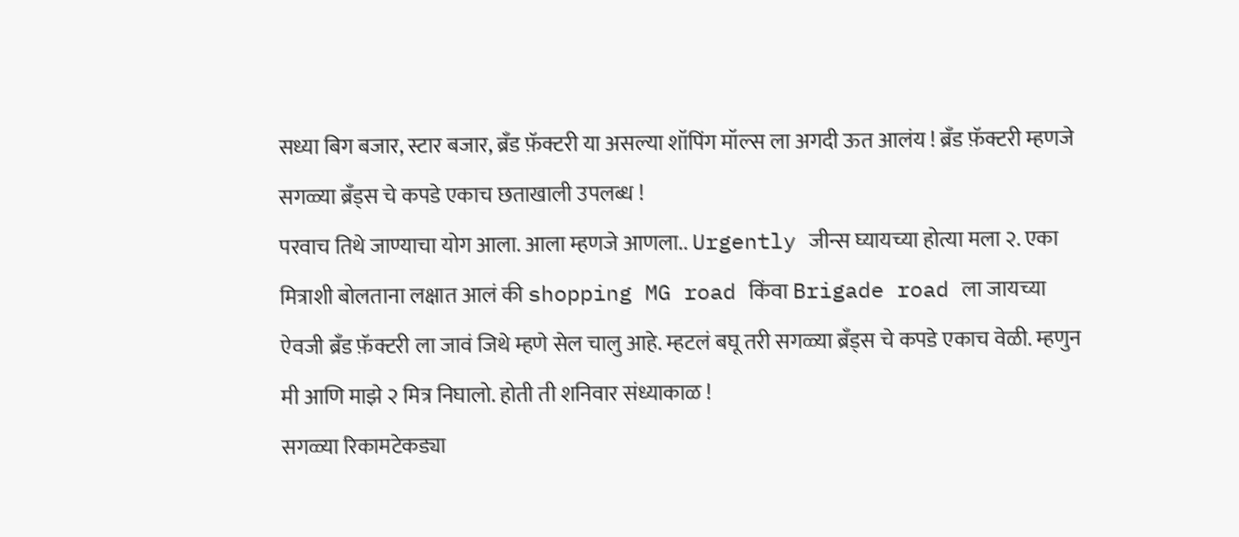सध्या बिग बजार, स्टार बजार, ब्रॅंड फ़ॅक्टरी या असल्या शॉपिंग मॉल्स ला अगदी ऊत आलंय ! ब्रॅंड फ़ॅक्टरी म्हणजे सगळ्या ब्रॅंड्स चे कपडे एकाच छताखाली उपलब्ध !
परवाच तिथे जाण्याचा योग आला. आला म्हणजे आणला.. Urgently जीन्स घ्यायच्या होत्या मला २. एका मित्राशी बोलताना लक्षात आलं की shopping MG road किंवा Brigade road ला जायच्या ऐवजी ब्रॅंड फ़ॅक्टरी ला जावं जिथे म्हणे सेल चालु आहे. म्हटलं बघू तरी सगळ्या ब्रॅंड्स चे कपडे एकाच वेळी. म्हणुन मी आणि माझे २ मित्र निघालो. होती ती शनिवार संध्याकाळ !
सगळ्या रिकामटेकड्या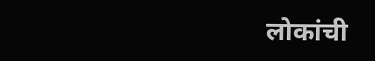लोकांची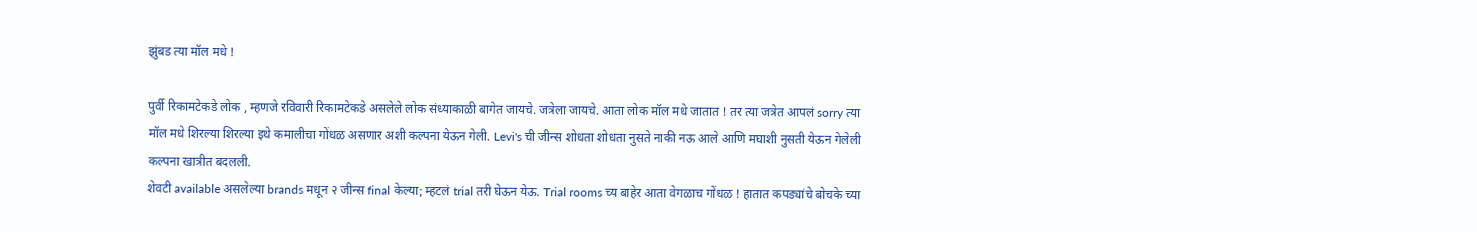झुंबड त्या मॉल मधे !

पुर्वी रिकामटेकडे लोक , म्हणजे रविवारी रिकामटेकडे असलेले लोक संध्याकाळी बागेत जायचे. जत्रेला जायचे. आता लोक मॉल मधे जातात ! तर त्या जत्रेत आपलं sorry त्या मॉल मधे शिरल्या शिरल्या इथे कमालीचा गोंधळ असणार अशी कल्पना येऊन गेली. Levi's ची जीन्स शोधता शोधता नुसते नाकी नऊ आले आणि मघाशी नुसती येऊन गेलेली कल्पना खात्रीत बदलली.
शेवटी available असलेल्या brands मधून २ जीन्स final केल्या; म्हटलं trial तरी घेऊन येऊ. Trial rooms च्य बाहेर आता वेगळाच गोंधळ ! हातात कपड्यांचे बोचके च्या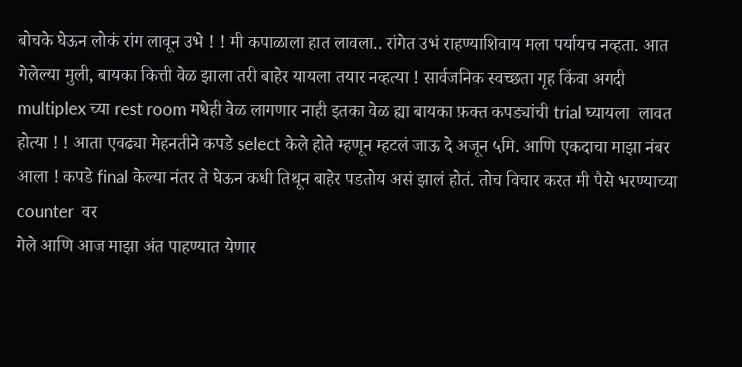बोचके घेऊन लोकं रांग लावून उभे ! ! मी कपाळाला हात लावला.. रांगेत उभं राहण्याशिवाय मला पर्यायच नव्हता. आत गेलेल्या मुली, बायका कित्ती वेळ झाला तरी बाहेर यायला तयार नव्हत्या ! सार्वजनिक स्वच्छता गृह किंवा अगदी multiplex च्या rest room मधेही वेळ लागणार नाही इतका वेळ ह्या बायका फ़क्त कपड्यांची trial घ्यायला  लावत होत्या ! ! आता एवढ्या मेहनतीने कपडे select केले होते म्हणून म्हटलं जाऊ दे अजून ५मि. आणि एकदाचा माझा नंबर आला ! कपडे final केल्या नंतर ते घेऊन कधी तिथून बाहेर पडतोय असं झालं होतं. तोच विचार करत मी पैसे भरण्याच्या counter  वर
गेले आणि आज माझा अंत पाहण्यात येणार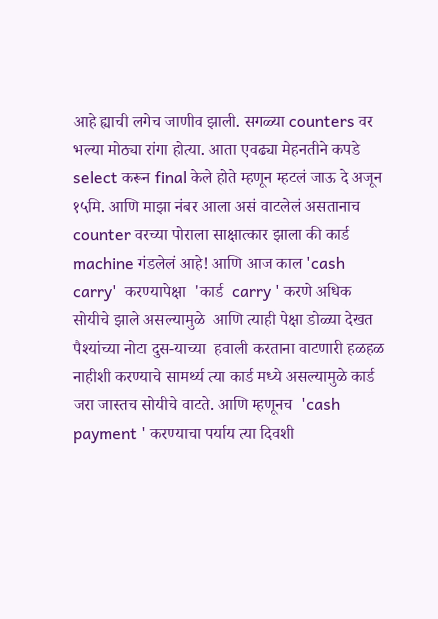आहे ह्याची लगेच जाणीव झाली. सगळ्या counters वर भल्या मोठ्या रांगा होत्या. आता एवढ्या मेहनतीने कपडे select करून final केले होते म्हणून म्हटलं जाऊ दे अजून १५मि. आणि माझा नंबर आला असं वाटलेलं असतानाच counter वरच्या पोराला साक्षात्कार झाला की कार्ड machine गंडलेलं आहे! आणि आज काल 'cash carry'  करण्यापेक्षा  'कार्ड  carry ' करणे अधिक सोयीचे झाले असल्यामुळे  आणि त्याही पेक्षा डोळ्या देखत पैश्यांच्या नोटा दुस-याच्या  हवाली करताना वाटणारी हळहळ  नाहीशी करण्याचे सामर्थ्य त्या कार्ड मध्ये असल्यामुळे कार्ड जरा जास्तच सोयीचे वाटते. आणि म्हणूनच  'cash  payment ' करण्याचा पर्याय त्या दिवशी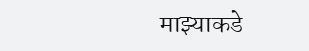माझ्याकडे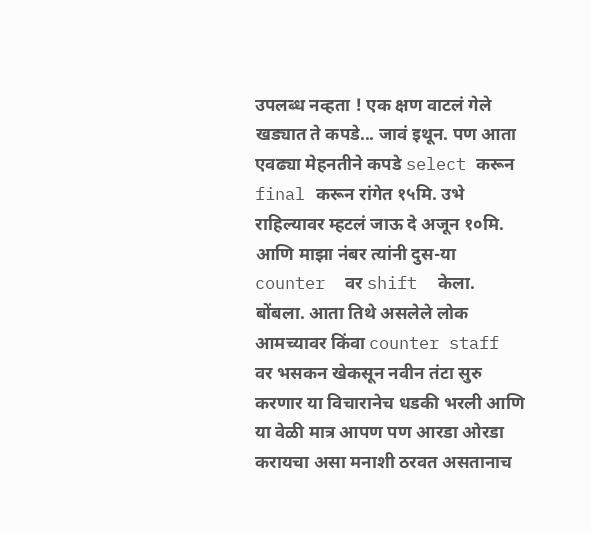उपलब्ध नव्हता ! एक क्षण वाटलं गेले खड्यात ते कपडे... जावं इथून. पण आता एवढ्या मेहनतीने कपडे select करून final करून रांगेत १५मि. उभे राहिल्यावर म्हटलं जाऊ दे अजून १०मि. आणि माझा नंबर त्यांनी दुस-या counter  वर shift  केला.  बोंबला. आता तिथे असलेले लोक आमच्यावर किंवा counter staff  वर भसकन खेकसून नवीन तंटा सुरु करणार या विचारानेच धडकी भरली आणि या वेळी मात्र आपण पण आरडा ओरडा करायचा असा मनाशी ठरवत असतानाच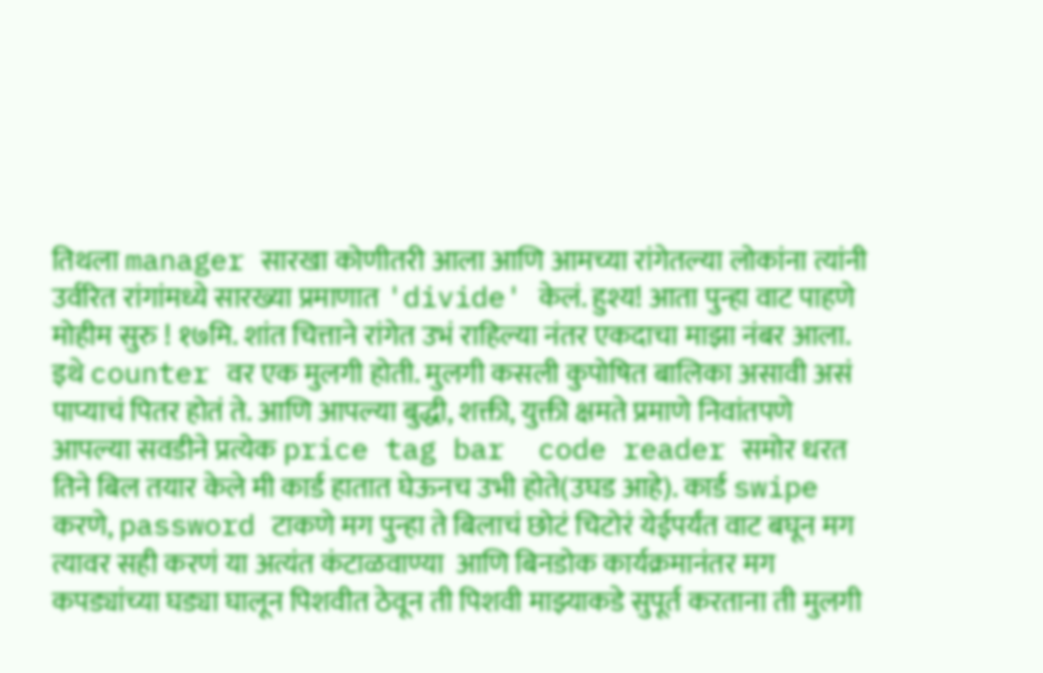तिथला manager सारखा कोणीतरी आला आणि आमच्या रांगेतल्या लोकांना त्यांनी उर्वरित रांगांमध्ये सारख्या प्रमाणात 'divide' केलं. हुश्य! आता पुन्हा वाट पाहणे मोहीम सुरु ! १७मि. शांत चित्ताने रांगेत उभं राहिल्या नंतर एकदाचा माझा नंबर आला. इथे counter वर एक मुलगी होती. मुलगी कसली कुपोषित बालिका असावी असं पाप्याचं पितर होतं ते. आणि आपल्या बुद्धी, शक्ती, युक्ती क्षमते प्रमाणे निवांतपणे आपल्या सवडीने प्रत्येक price tag bar  code reader समोर धरत  तिने बिल तयार केले मी कार्ड हातात घेऊनच उभी होते(उघड आहे). कार्ड swipe करणे, password टाकणे मग पुन्हा ते बिलाचं छोटं चिटोरं येईपर्यंत वाट बघून मग त्यावर सही करणं या अत्यंत कंटाळवाण्या  आणि बिनडोक कार्यक्रमानंतर मग कपड्यांच्या घड्या घालून पिशवीत ठेवून ती पिशवी माझ्याकडे सुपूर्त करताना ती मुलगी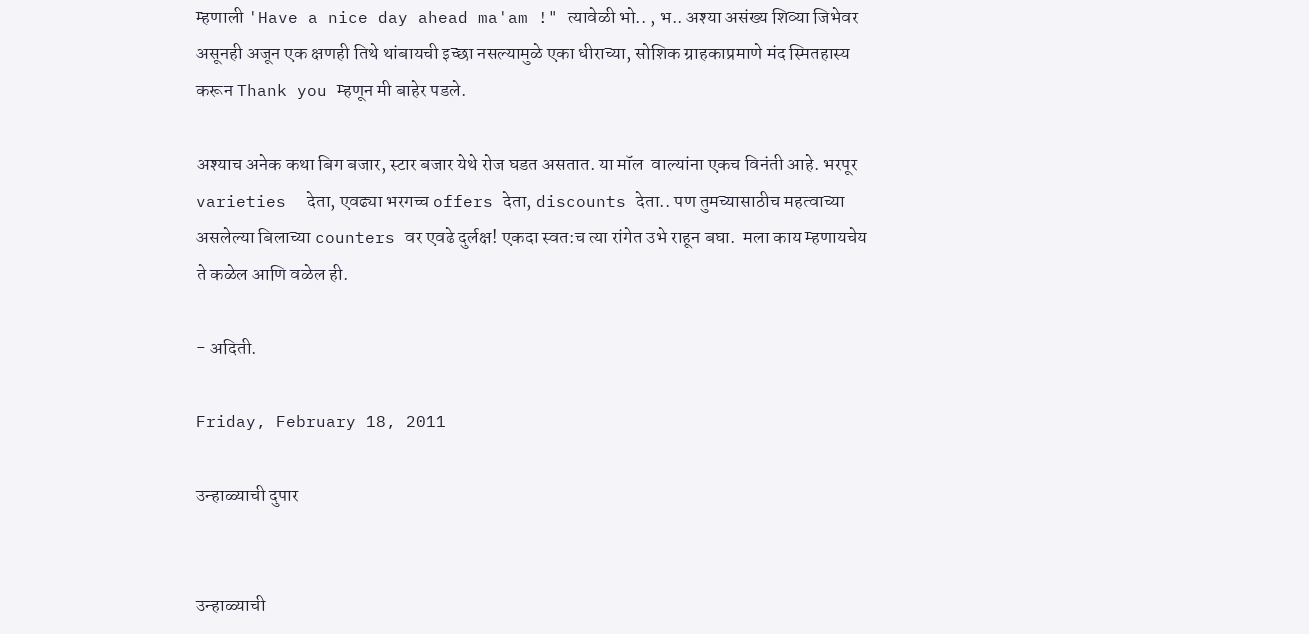म्हणाली 'Have a nice day ahead ma'am !" त्यावेळी भो.. , भ.. अश्या असंख्य शिव्या जिभेवर असूनही अजून एक क्षणही तिथे थांबायची इच्छा नसल्यामुळे एका धीराच्या, सोशिक ग्राहकाप्रमाणे मंद स्मितहास्य करून Thank you म्हणून मी बाहेर पडले.

अश्याच अनेक कथा बिग बजार, स्टार बजार येथे रोज घडत असतात. या मॉल  वाल्यांना एकच विनंती आहे. भरपूर varieties  देता, एवढ्या भरगच्च offers देता, discounts देता.. पण तुमच्यासाठीच महत्वाच्या असलेल्या बिलाच्या counters वर एवढे दुर्लक्ष! एकदा स्वत:च त्या रांगेत उभे राहून बघा.  मला काय म्हणायचेय ते कळेल आणि वळेल ही.

- अदिती.

Friday, February 18, 2011

उन्हाळ्याची दुपार


उन्हाळ्याची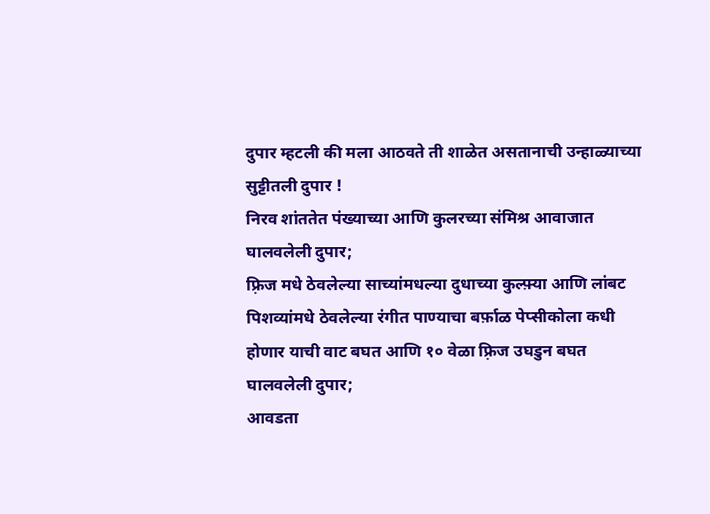दुपार म्हटली की मला आठवते ती शाळेत असतानाची उन्हाळ्याच्या सुट्टीतली दुपार !
निरव शांततेत पंख्याच्या आणि कुलरच्या संमिश्र आवाजात घालवलेली दुपार;
फ़्रिज मधे ठेवलेल्या साच्यांमधल्या दुधाच्या कुल्फ़्या आणि लांबट पिशव्यांमधे ठेवलेल्या रंगीत पाण्याचा बर्फ़ाळ पेप्सीकोला कधी होणार याची वाट बघत आणि १० वेळा फ़्रिज उघडुन बघत घालवलेली दुपार;
आवडता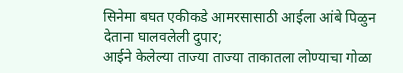सिनेमा बघत एकीकडे आमरसासाठी आईला आंबे पिळुन देताना घालवलेली दुपार;
आईने केलेल्या ताज्या ताज्या ताकातला लोण्याचा गोळा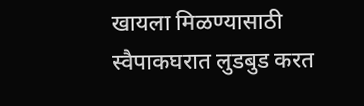खायला मिळण्यासाठी स्वैपाकघरात लुडबुड करत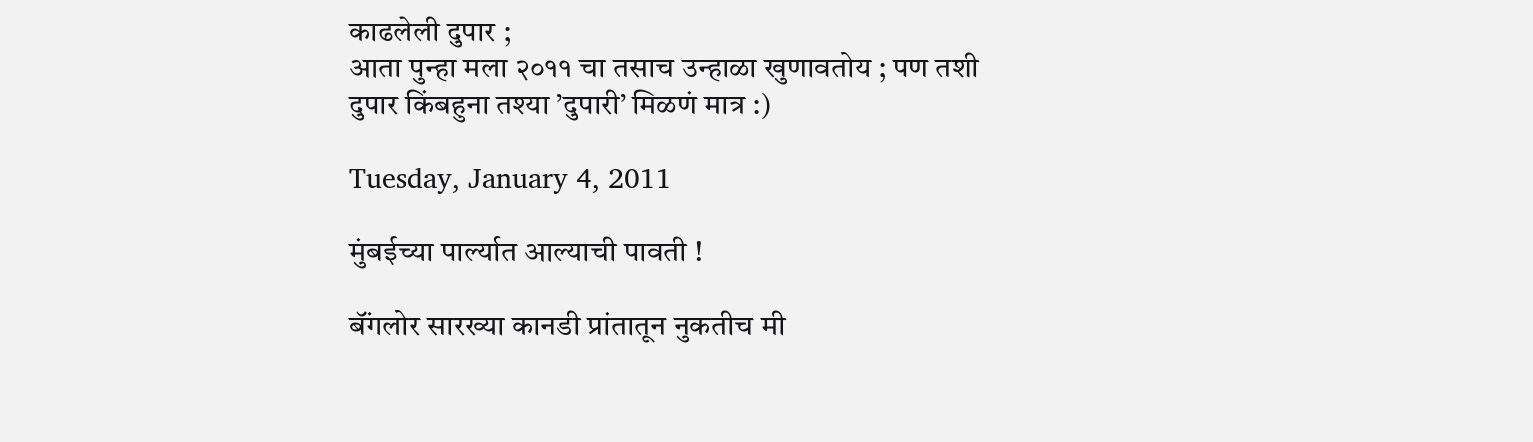काढलेली दुपार ;
आता पुन्हा मला २०११ चा तसाच उन्हाळा खुणावतोय ; पण तशी दुपार किंबहुना तश्या ’दुपारी’ मिळणं मात्र :)

Tuesday, January 4, 2011

मुंबईच्या पार्ल्यात आल्याची पावती !

बॅंगलोर सारख्या कानडी प्रांतातून नुकतीच मी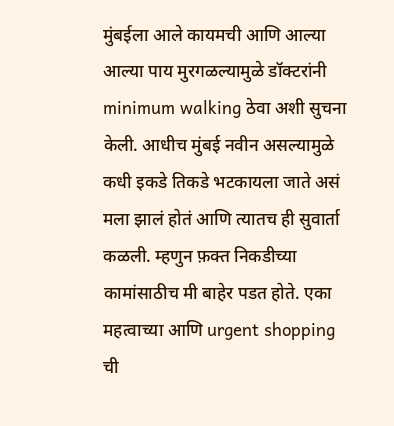मुंबईला आले कायमची आणि आल्या आल्या पाय मुरगळल्यामुळे डॉक्टरांनी minimum walking ठेवा अशी सुचना केली. आधीच मुंबई नवीन असल्यामुळे कधी इकडे तिकडे भटकायला जाते असं मला झालं होतं आणि त्यातच ही सुवार्ता कळली. म्हणुन फ़क्त निकडीच्या कामांसाठीच मी बाहेर पडत होते. एका महत्वाच्या आणि urgent shopping ची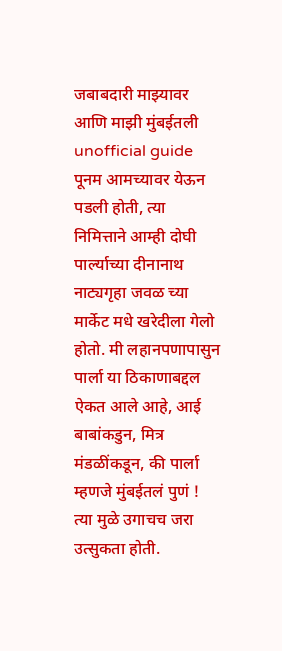जबाबदारी माझ्यावर आणि माझी मुंबईतली unofficial guide पूनम आमच्यावर येऊन पडली होती, त्या निमित्ताने आम्ही दोघी पार्ल्याच्या दीनानाथ नाट्यगृहा जवळ च्या मार्केट मधे खरेदीला गेलो होतो. मी लहानपणापासुन पार्ला या ठिकाणाबद्दल ऐकत आले आहे, आई बाबांकडुन, मित्र मंडळींकडून, की पार्ला म्हणजे मुंबईतलं पुणं !  त्या मुळे उगाचच जरा उत्सुकता होती.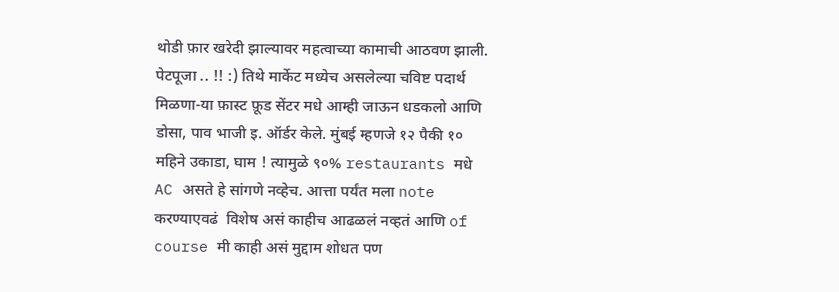थोडी फ़ार खरेदी झाल्यावर महत्वाच्या कामाची आठवण झाली. पेटपूजा .. !! :) तिथे मार्केट मध्येच असलेल्या चविष्ट पदार्थ मिळणा-या फ़ास्ट फ़ूड सेंटर मधे आम्ही जाऊन धडकलो आणि डोसा, पाव भाजी इ. ऑर्डर केले. मुंबई म्हणजे १२ पैकी १० महिने उकाडा, घाम ! त्यामुळे ९०% restaurants मधे AC असते हे सांगणे नव्हेच. आत्ता पर्यंत मला note करण्याएवढं  विशेष असं काहीच आढळलं नव्हतं आणि of course मी काही असं मुद्दाम शोधत पण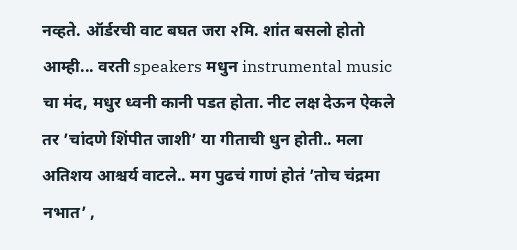नव्हते. ऑर्डरची वाट बघत जरा २मि. शांत बसलो होतो आम्ही... वरती speakers मधुन instrumental music चा मंद, मधुर ध्वनी कानी पडत होता. नीट लक्ष देऊन ऐकले तर ’चांदणे शिंपीत जाशी’ या गीताची धुन होती.. मला अतिशय आश्चर्य वाटले.. मग पुढचं गाणं होतं ’तोच चंद्रमा नभात’ ,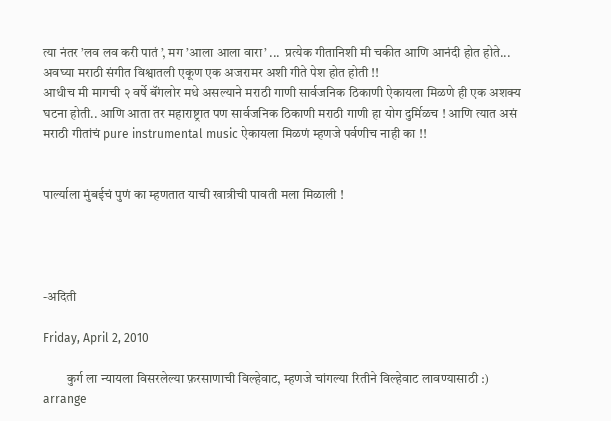त्या नंतर ’लव लव करी पातं ’, मग ’आला आला वारा’ ...  प्रत्येक गीतानिशी मी चकीत आणि आनंदी होत होते...
अवघ्या मराठी संगीत विश्वातली एकूण एक अजरामर अशी गीते पेश होत होती !!
आधीच मी मागची २ वर्षे बॅंगलोर मधे असल्याने मराठी गाणी सार्वजनिक ठिकाणी ऐकायला मिळणे ही एक अशक्य घटना होती.. आणि आता तर महाराष्ट्रात पण सार्वजनिक ठिकाणी मराठी गाणी हा योग दुर्मिळच ! आणि त्यात असं मराठी गीतांचं pure instrumental music ऐकायला मिळणं म्हणजे पर्वणीच नाही का !!


पार्ल्याला मुंबई़चं पुणं का म्हणतात याची खात्रीची पावती मला मिळाली !




-अदिती

Friday, April 2, 2010

         कुर्ग ला न्यायला विसरलेल्या फ़रसाणाची विल्हेवाट, म्हणजे चांगल्या रितीने विल्हेवाट लावण्यासाठी :) arrange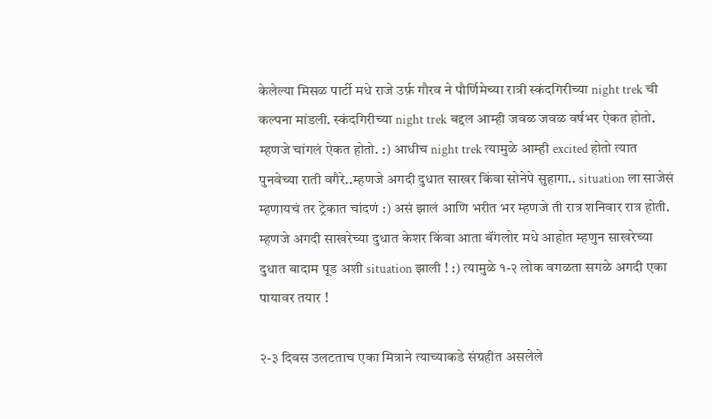केलेल्या मिसळ पार्टी मधे राजे उर्फ़ गौरव ने पौर्णिमेच्या रात्री स्कंदगिरीच्या night trek ची कल्पना मांडली. स्कंदगिरीच्या night trek बद्दल आम्ही जवळ जवळ वर्षभर ऐकत होतो. म्हणजे चांगलं ऐकत होतो. :) आधीच night trek त्यामुळे आम्ही excited होतो त्यात पुनवेच्या राती वगैरे..म्हणजे अगदी दुधात साखर किंवा सोनेपे सुहागा.. situation ला साजेसं म्हणायचं तर ट्रेकात चांदणं :) असं झालं आणि भरीत भर म्हणजे ती रात्र शनिवार रात्र होती.  म्हणजे अगदी साखरेच्या दुधात केशर किंवा आता बॅंगलोर मधे आहोत म्हणुन साखरेच्या दुधात बादाम पूड अशी situation झाली ! :) त्यामुळे १-२ लोक वगळता सगळे अगदी एका पायावर तयार !

२-३ दिवस उलटताच एका मित्राने त्याच्याकडे संग्रहीत असलेले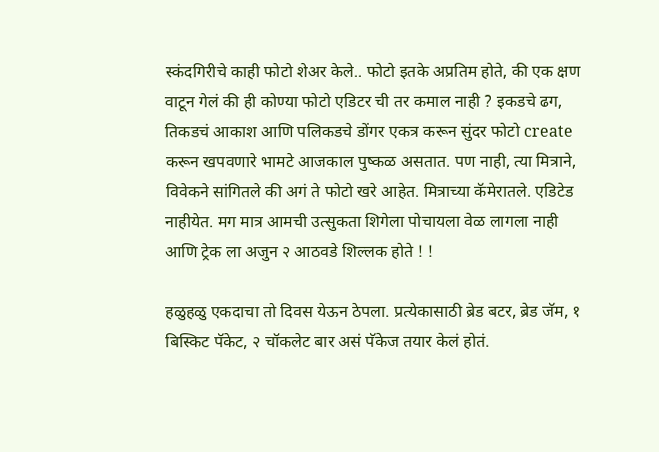स्कंदगिरीचे काही फोटो शेअर केले.. फोटो इतके अप्रतिम होते, की एक क्षण वाटून गेलं की ही कोण्या फोटो एडिटर ची तर कमाल नाही ? इकडचे ढग, तिकडचं आकाश आणि पलिकडचे डोंगर एकत्र करून सुंदर फोटो create करून खपवणारे भामटे आजकाल पुष्कळ असतात. पण नाही, त्या मित्राने, विवेकने सांगितले की अगं ते फोटो खरे आहेत. मित्राच्या कॅमेरातले. एडिटेड नाहीयेत. मग मात्र आमची उत्सुकता शिगेला पोचायला वेळ लागला नाही आणि ट्रेक ला अजुन २ आठवडे शिल्लक होते ! !

हळुहळु एकदाचा तो दिवस येऊन ठेपला. प्रत्येकासाठी ब्रेड बटर, ब्रेड जॅम, १ बिस्किट पॅकेट, २ चॉकलेट बार असं पॅकेज तयार केलं होतं.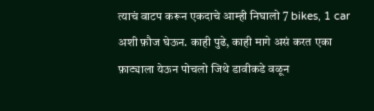त्याचं वाटप करून एकदाचे आम्ही निघालो 7 bikes, 1 car अशी फ़ौज घेऊन. काही पुढे, काही मागे असं करत एका फ़ाट्याला येऊन पोचलो जिथे डावीकडे वळून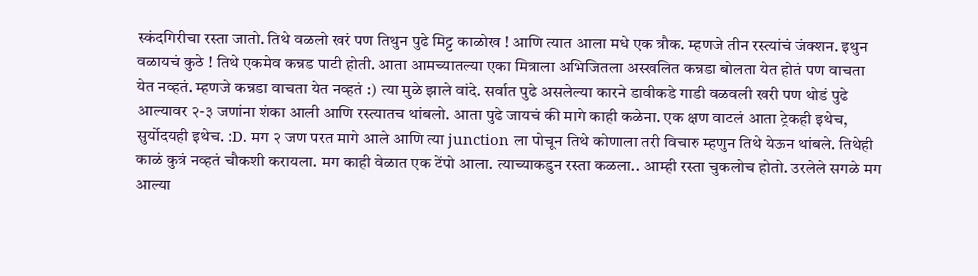स्कंदगिरीचा रस्ता जातो. तिथे वळलो खरं पण तिथुन पुढे मिट्ट काळोख ! आणि त्यात आला मधे एक त्रौक. म्हणजे तीन रस्त्यांचं जंक्शन. इथुन वळायचं कुठे ! तिथे एकमेव कन्नड पाटी होती. आता आमच्यातल्या एका मित्राला अभिजितला अस्खलित कन्नडा बोलता येत होतं पण वाचता येत नव्हतं. म्हणजे कन्नडा वाचता येत नव्हतं :) त्या मुळे झाले वांदे. सर्वात पुढे असलेल्या कारने डावीकडे गाडी वळवली खरी पण थोडं पुढे आल्यावर २-३ जणांना शंका आली आणि रस्त्यातच थांबलो. आता पुढे जायचं की मागे काही कळेना. एक क्षण वाटलं आता ट्रेकही इथेच, सुर्योदयही इथेच. :D. मग २ जण परत मागे आले आणि त्या junction ला पोचून तिथे कोणाला तरी विचारु म्हणुन तिथे येऊन थांबले. तिथेही काळं कुत्रं नव्हतं चौकशी करायला. मग काही वेळात एक टेंपो आला. त्याच्याकडुन रस्ता कळला.. आम्ही रस्ता चुकलोच होतो. उरलेले सगळे मग आल्या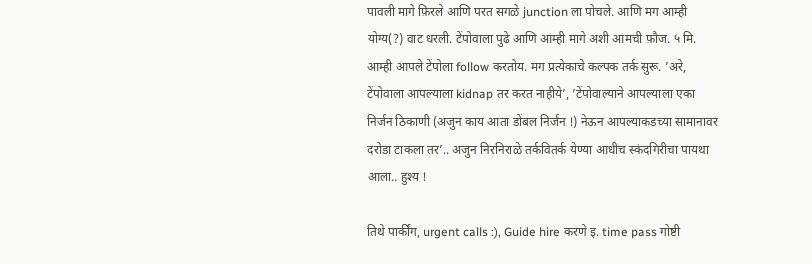पावली मागे फ़िरले आणि परत सगळे junction ला पोचले. आणि मग आम्ही योग्य(?) वाट धरली. टेंपोवाला पुढे आणि आम्ही मागे अशी आमची फ़ौज. ५ मि. आम्ही आपले टेंपोला follow करतोय. मग प्रत्येकाचे कल्पक तर्क सुरू. ’अरे, टेंपोवाला आपल्याला kidnap तर करत नाहीये’, ’टेंपोवाल्याने आपल्याला एका निर्जन ठिकाणी (अजुन काय आता डोंबल निर्जन !) नेऊन आपल्याकडच्या सामानावर दरोडा टाकला तर’.. अजुन निरनिराळे तर्कवितर्क येण्या आधीच स्कंदगिरीचा पायथा आला.. हुश्य !

तिथे पार्कींग, urgent calls :), Guide hire करणे इ. time pass गोष्टी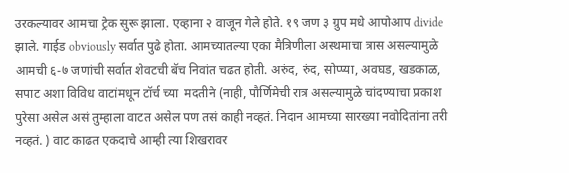उरकल्यावर आमचा ट्रेक सुरू झाला. एव्हाना २ वाजून गेले होते. १९ जण ३ ग्रुप मधे आपोआप divide झाले. गाईड obviously सर्वात पुढे होता. आमच्यातल्या एका मैत्रिणीला अस्थमाचा त्रास असल्यामुळे आमची ६-७ जणांची सर्वात शेवटची बॅच निवांत चढत होती. अरुंद, रुंद, सोप्प्या, अवघड, खडकाळ, सपाट अशा विविध वाटांमधून टॉर्च च्या  मदतीने (नाही, पौर्णिमेची रात्र असल्यामुळे चांदण्याचा प्रकाश पुरेसा असेल असं तुम्हाला वाटत असेल पण तसं काही नव्हतं. निदान आमच्या सारख्या नवोदितांना तरी नव्हतं. ) वाट काढत एकदाचे आम्ही त्या शिखरावर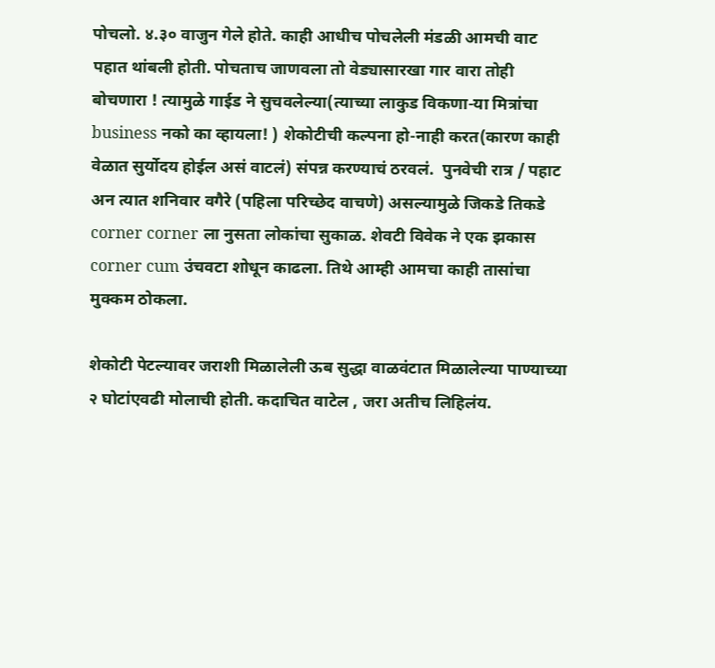पोचलो. ४.३० वाजुन गेले होते. काही आधीच पोचलेली मंडळी आमची वाट पहात थांबली होती. पोचताच जाणवला तो वेड्यासारखा गार वारा तोही बोचणारा ! त्यामुळे गाईड ने सुचवलेल्या(त्याच्या लाकुड विकणा-या मित्रांचा business नको का व्हायला! ) शेकोटीची कल्पना हो-नाही करत(कारण काही वेळात सुर्योदय होईल असं वाटलं) संपन्न करण्याचं ठरवलं.  पुनवेची रात्र / पहाट अन त्यात शनिवार वगैरे (पहिला परिच्छेद वाचणे) असल्यामुळे जिकडे तिकडे corner corner ला नुसता लोकांचा सुकाळ. शेवटी विवेक ने एक झकास corner cum उंचवटा शोधून काढला. तिथे आम्ही आमचा काही तासांचा मुक्कम ठोकला.

शेकोटी पेटल्यावर जराशी मिळालेली ऊब सुद्धा वाळवंटात मिळालेल्या पाण्याच्या २ घोटांएवढी मोलाची होती. कदाचित वाटेल , जरा अतीच लिहिलंय.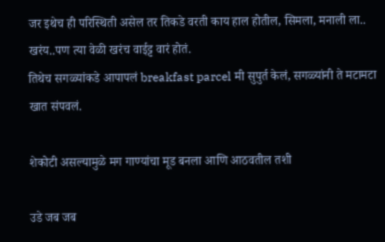जर इथेच ही परिस्थिती असेल तर तिकडे वरती काय हाल होतील, सिमला, मनाली ला.. खरंय..पण त्या वेळी खरंच वाईट्ट वारं होतं.
तिथेच सगळ्यांकडे आपापलं breakfast parcel मी सुपुर्त केलं, सगळ्यांनी ते मटामटा खात संपवलं.

शेकोटी असल्यामुळे मग गाण्यांचा मूड बनला आणि आठवतील तशी

उडे जब जब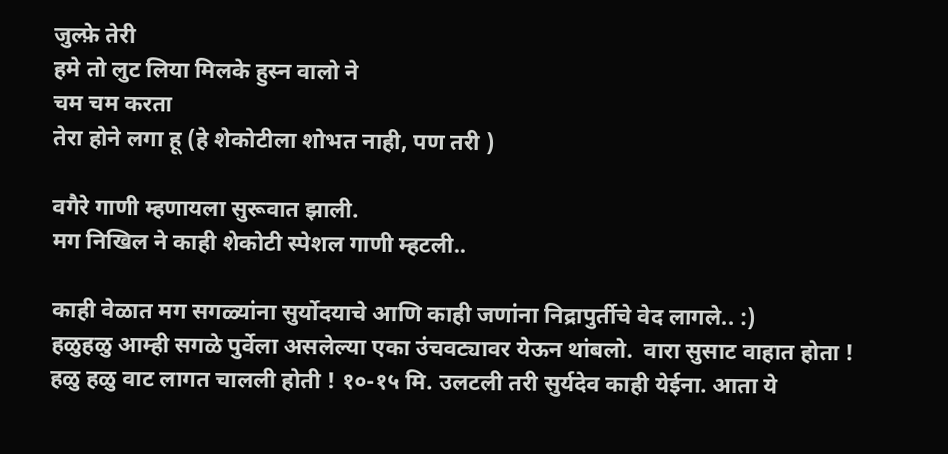जुल्फ़े तेरी
हमे तो लुट लिया मिलके हुस्न वालो ने
चम चम करता
तेरा होने लगा हू (हे शेकोटीला शोभत नाही, पण तरी )

वगैरे गाणी म्हणायला सुरूवात झाली.
मग निखिल ने काही शेकोटी स्पेशल गाणी म्हटली..

काही वेळात मग सगळ्यांना सुर्योदयाचे आणि काही जणांना निद्रापुर्तीचे वेद लागले.. :)
हळुहळु आम्ही सगळे पुर्वेला असलेल्या एका उंचवट्यावर येऊन थांबलो.  वारा सुसाट वाहात होता !
हळु हळु वाट लागत चालली होती ! १०-१५ मि. उलटली तरी सुर्यदेव काही येईना. आता ये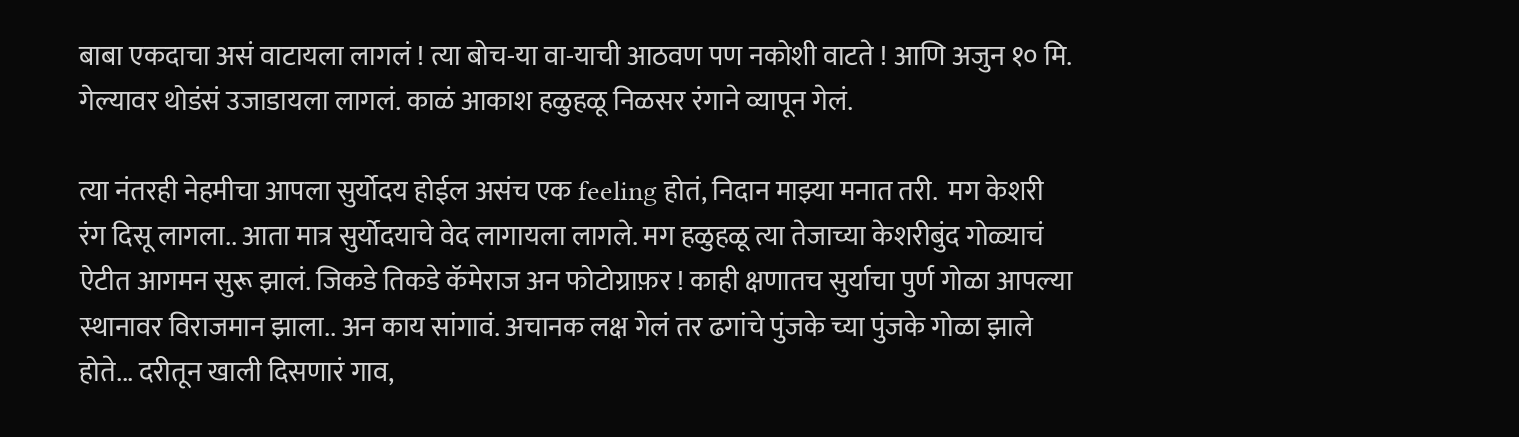बाबा एकदाचा असं वाटायला लागलं ! त्या बोच-या वा-याची आठवण पण नकोशी वाटते ! आणि अजुन १० मि. गेल्यावर थोडंसं उजाडायला लागलं. काळं आकाश हळुहळू निळसर रंगाने व्यापून गेलं.

त्या नंतरही नेहमीचा आपला सुर्योदय होईल असंच एक feeling होतं, निदान माझ्या मनात तरी.  मग केशरी रंग दिसू लागला.. आता मात्र सुर्योदयाचे वेद लागायला लागले. मग हळुहळू त्या तेजाच्या केशरीबुंद गोळ्याचं ऐटीत आगमन सुरू झालं. जिकडे तिकडे कॅमेराज अन फोटोग्राफ़र ! काही क्षणातच सुर्याचा पुर्ण गोळा आपल्या स्थानावर विराजमान झाला.. अन काय सांगावं. अचानक लक्ष गेलं तर ढगांचे पुंजके च्या पुंजके गोळा झाले होते... दरीतून खाली दिसणारं गाव,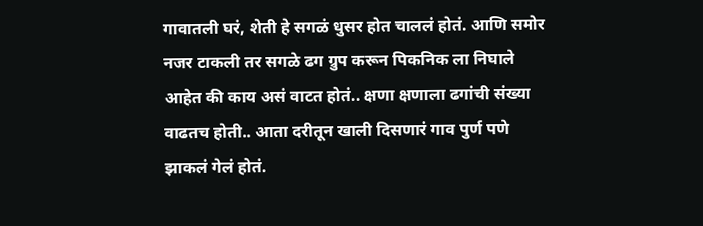गावातली घरं, शेती हे सगळं धुसर होत चाललं होतं. आणि समोर नजर टाकली तर सगळे ढग ग्रुप करून पिकनिक ला निघाले आहेत की काय असं वाटत होतं.. क्षणा क्षणाला ढगांची संख्या वाढतच होती.. आता दरीतून खाली दिसणारं गाव पुर्ण पणे झाकलं गेलं होतं.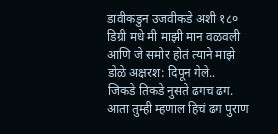डावीकडुन उजवीकडे अशी १८० डिग्री मधे मी माझी मान वळवली आणि जे समोर होतं त्याने माझे डोळे अक्षरश: दिपून गेले..
जिकडे तिकडे नुसते ढगच ढग. आता तुम्ही म्हणाल हिचं ढग पुराण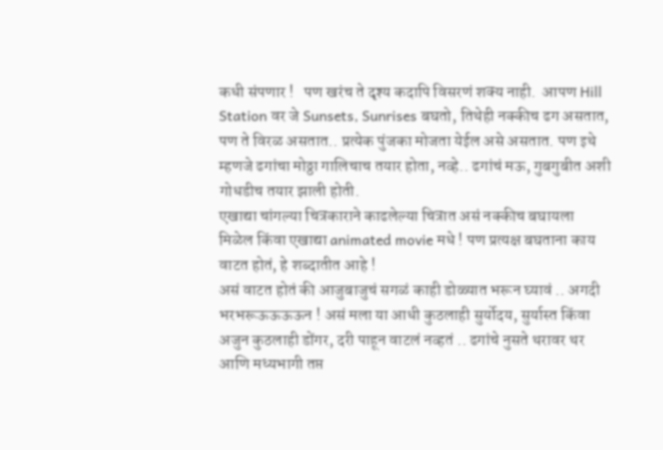कधी संपणार !   पण खरंच ते दृश्य कदापि विसरणं शक्य नाही.  आपण Hill Station वर जे Sunsets, Sunrises बघतो, तिथेही नक्कीच ढग असतात, पण ते विरळ असतात.. प्रत्येक पुंजका मोजता येईल असे असतात. पण इथे म्हणजे ढगांचा मोठ्ठा गालिचाच तयार होता, नव्हे.. ढगांचं मऊ, गुबगुबीत अशी गोधडीच तयार झाली होती.
एखाद्या चांगल्या चित्रकाराने काढलेल्या चित्रात असं नक्कीच बघायला मिळेल किंवा एखाद्या animated movie मधे ! पण प्रत्यक्ष बघताना काय वाटत होतं, हे शब्दातीत आहे !
असं वाटत होतं की आजुबाजुचं सगळं काही डोळ्यात भरून घ्यावं .. अगदी भरभरूऊऊऊऊन ! असं मला या आधी कुठलाही सुर्योदय, सुर्यास्त किंवा अजुन कुठलाही डोंगर, दरी पाहून वाटलं नव्हतं .. ढगांचे नुसते थरावर थर आणि मध्यभागी तप्त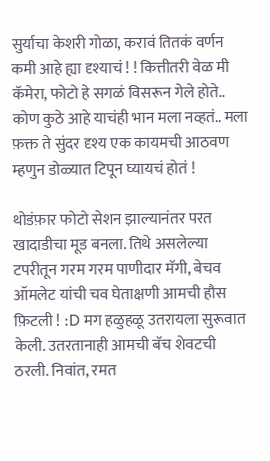सुर्याचा केशरी गोळा, करावं तितकं वर्णन कमी आहे ह्या दृश्याचं ! ! कित्तीतरी वेळ मी कॅमेरा, फोटो हे सगळं विसरून गेले होते.. कोण कुठे आहे याचंही भान मला नव्हतं.. मला फ़क्त ते सुंदर दृश्य एक कायमची आठवण म्हणुन डोळ्यात टिपून घ्यायचं होतं !

थोडंफ़ार फोटो सेशन झाल्यानंतर परत खादाडीचा मूड बनला. तिथे असलेल्या टपरीतून गरम गरम पाणीदार मॅगी, बेचव ऑमलेट यांची चव घेताक्षणी आमची हौस फ़िटली ! :D मग हळुहळू उतरायला सुरूवात केली. उतरतानाही आमची बॅच शेवटची ठरली. निवांत, रमत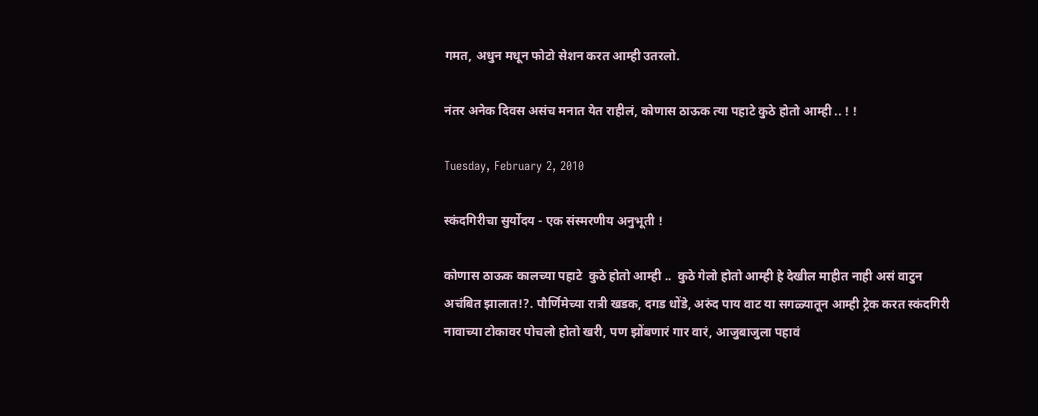गमत, अधुन मधून फोटो सेशन करत आम्ही उतरलो.

नंतर अनेक दिवस असंच मनात येत राहीलं, कोणास ठाऊक त्या पहाटे कुठे होतो आम्ही .. ! !

Tuesday, February 2, 2010

स्कंदगिरीचा सुर्योदय - एक संस्मरणीय अनुभूती !

कोणास ठाऊक कालच्या पहाटे  कुठे होतो आम्ही ..  कुठे गेलो होतो आम्ही हे देखील माहीत नाही असं वाटुन अचंबित झालात!?. पौर्णिमेच्या रात्री खडक, दगड धोंडे, अरुंद पाय वाट या सगळ्यातून आम्ही ट्रेक करत स्कंदगिरी नावाच्या टोकावर पोचलो होतो खरी, पण झोंबणारं गार वारं, आजुबाजुला पहावं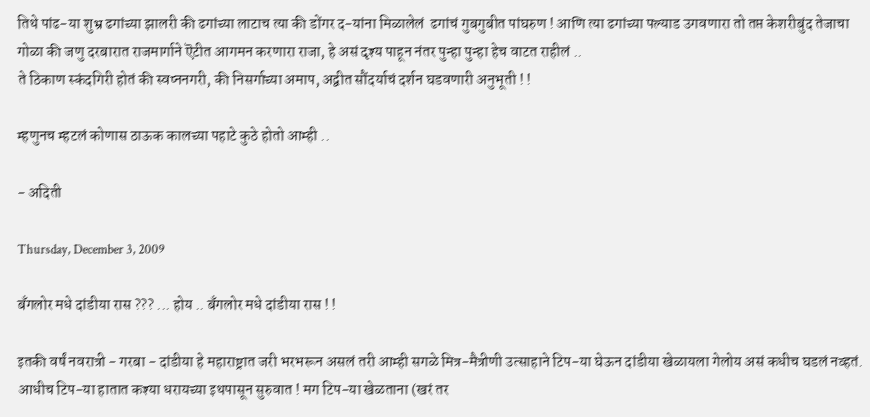तिथे पांढ-या शुभ्र ढगांच्या झालरी की ढगांच्या लाटाच त्या की डोंगर द-यांना मिळालेलं  ढगांचं गुबगुबीत पांघरुण ! आणि त्या ढगांच्या पल्याड उगवणारा तो तप्त केशरीबुंद तेजाचा गोळा की जणु दरबारात राजमार्गाने ऎटीत आगमन करणारा राजा, हे असं दृश्य पाहून नंतर पुन्हा पुन्हा हेच वाटत राहीलं ..
ते ठिकाण स्कंदगिरी होतं की स्वप्ननगरी, की निसर्गाच्या अमाप, अद्वीत सौंदर्याचं दर्शन घडवणारी अनुभूती ! !

म्हणुनच म्हटलं कोणास ठाऊक कालच्या पहाटे कुठे होतो आम्ही ..

- अदिती

Thursday, December 3, 2009

बॅंगलोर मधे दांडीया रास ??? ... होय .. बॅंगलोर मधे दांडीया रास ! !

इतकी वर्षं नवरात्री - गरबा - दांडीया हे महाराष्ट्रात जरी भरभरून असलं तरी आम्ही सगळे मित्र-मैत्रीणी उत्साहाने टिप-या घेऊन दांडीया खेळायला गेलोय असं कधीच घडलं नव्हतं. आधीच टिप-या हातात कश्या धरायच्या इथपासून सुरुवात ! मग टिप-या खेळताना (खरं तर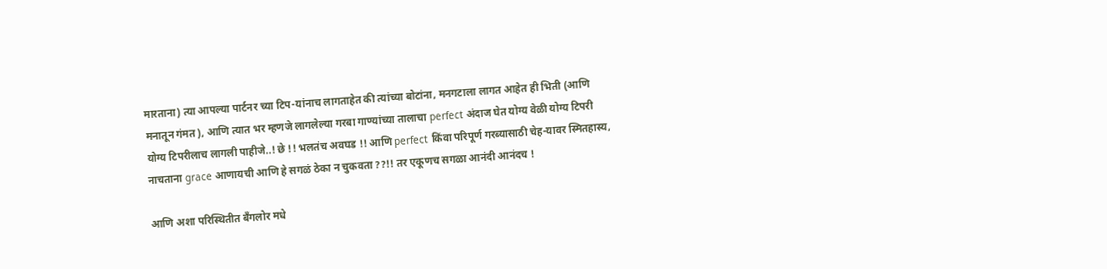मारताना) त्या आपल्या पार्टनर च्या टिप-यांनाच लागताहेत की त्यांच्या बोटांना, मनगटाला लागत आहेत ही भिती (आणि मनातून गंमत), आणि त्यात भर म्हणजे लागलेल्या गरबा गाण्यांच्या तालाचा perfect अंदाज घेत योग्य वेळी योग्य टिपरी योग्य टिपरीलाच लागली पाहीजे..! छे !! भलतंच अवघड !! आणि perfect किंवा परिपूर्ण गरब्यासाठी चेह-यावर स्मितहास्य, नाचताना grace आणायची आणि हे सगळं ठेका न चुकवता ??!! तर एकूणच सगळा आनंदी आनंदच !

आणि अशा परिस्थितीत बॅंगलोर मधे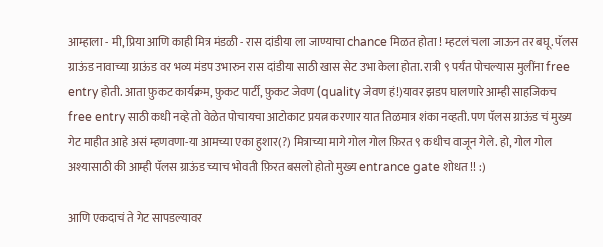आम्हाला - मी, प्रिया आणि काही मित्र मंडळी - रास दांडीया ला जाण्याचा chance मिळत होता ! म्हटलं चला जाऊन तर बघू. पॅलस ग्राऊंड नावाच्या ग्राऊंड वर भव्य मंडप उभारुन रास दांडीया साठी खास सेट उभा केला होता. रात्री ९ पर्यंत पोचल्यास मुलींना free entry होती. आता फ़ुकट कार्यक्रम, फ़ुकट पार्टी, फ़ुकट जेवण (quality जेवण हं!)यावर झडप घालणारे आम्ही साहजिकच free entry साठी कधी नव्हे तो वेळेत पोचायचा आटोकाट प्रयत्न करणार यात तिळमात्र शंका नव्हती. पण पॅलस ग्राऊंड चं मुख्य गेट माहीत आहे असं म्हणवणा-या आमच्या एका हुशार(?) मित्राच्या मागे गोल गोल फ़िरत ९ कधीच वाजून गेले. हो, गोल गोल अश्यासाठी की आम्ही पॅलस ग्राऊंड च्याच भोवती फ़िरत बसलो होतो मुख्य entrance gate शोधत !! :)

आणि एकदाचं ते गेट सापडल्यावर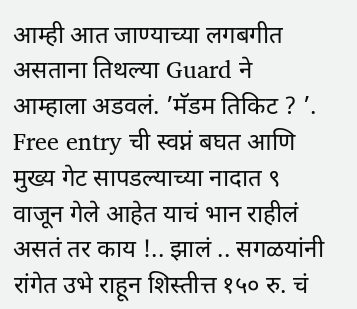आम्ही आत जाण्याच्या लगबगीत असताना तिथल्या Guard ने आम्हाला अडवलं. ’मॅडम तिकिट ? ’. Free entry ची स्वप्नं बघत आणि मुख्य गेट सापडल्याच्या नादात ९ वाजून गेले आहेत याचं भान राहीलं असतं तर काय !.. झालं .. सगळयांनी रांगेत उभे राहून शिस्तीत्त १५० रु. चं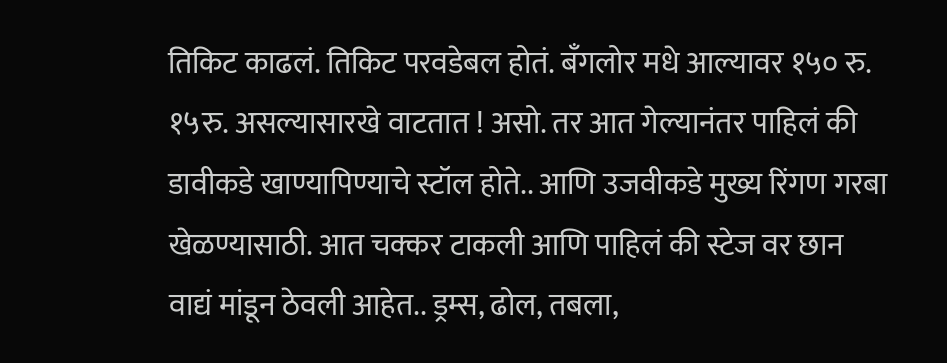तिकिट काढलं. तिकिट परवडेबल होतं. बॅंगलोर मधे आल्यावर १५० रु. १५रु. असल्यासारखे वाटतात ! असो. तर आत गेल्यानंतर पाहिलं की डावीकडे खाण्यापिण्याचे स्टॉल होते.. आणि उजवीकडे मुख्य रिंगण गरबा खेळण्यासाठी. आत चक्कर टाकली आणि पाहिलं की स्टेज वर छान वाद्यं मांडून ठेवली आहेत.. ड्रम्स, ढोल, तबला,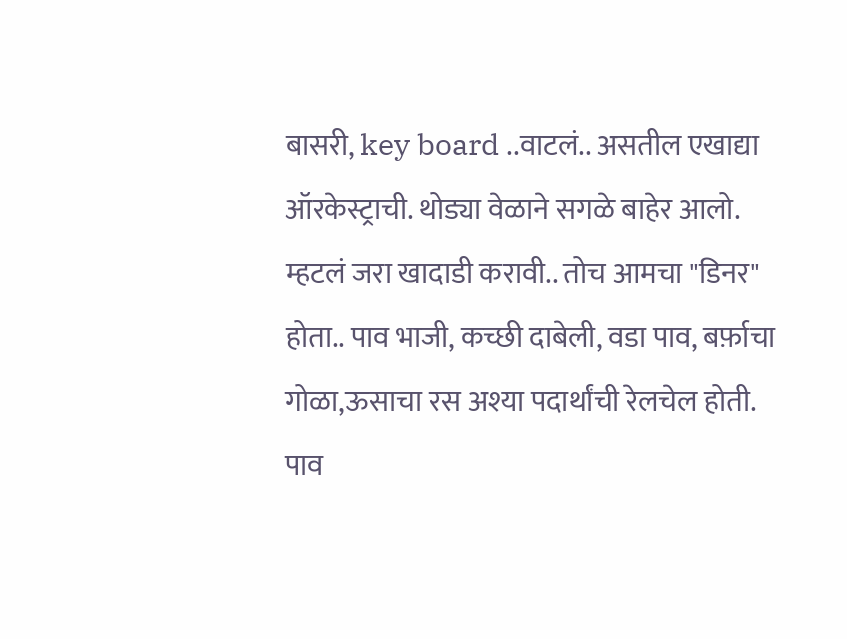बासरी, key board ..वाटलं.. असतील एखाद्या ऑरकेस्ट्राची. थोड्या वेळाने सगळे बाहेर आलो. म्हटलं जरा खादाडी करावी.. तोच आमचा "डिनर" होता.. पाव भाजी, कच्छी दाबेली, वडा पाव, बर्फ़ाचा गोळा,ऊसाचा रस अश्या पदार्थांची रेलचेल होती. पाव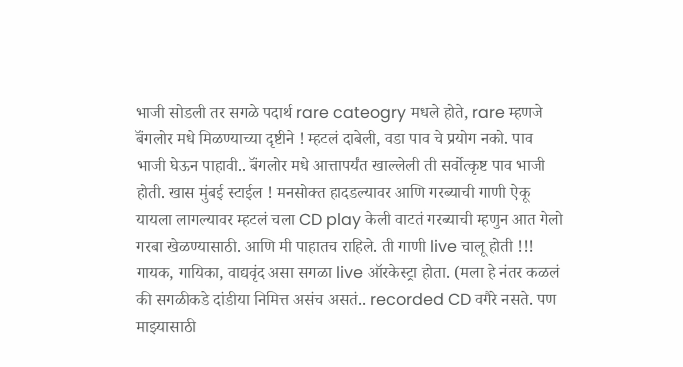भाजी सोडली तर सगळे पदार्थ rare cateogry मधले होते, rare म्हणजे बॅंगलोर मधे मिळण्याच्या दृष्टीने ! म्हटलं दाबेली, वडा पाव चे प्रयोग नको. पाव भाजी घेऊन पाहावी.. बॅंगलोर मधे आत्तापर्यंत खाल्लेली ती सर्वोत्कृष्ट पाव भाजी होती. खास मुंबई स्टाईल ! मनसोक्त हादडल्यावर आणि गरब्याची गाणी ऐकू यायला लागल्यावर म्हटलं चला CD play केली वाटतं गरब्याची म्हणुन आत गेलो गरबा खेळण्यासाठी. आणि मी पाहातच राहिले. ती गाणी live चालू होती !!! गायक, गायिका, वाद्यवृंद असा सगळा live ऑरकेस्ट्रा होता. (मला हे नंतर कळलं की सगळीकडे दांडीया निमित्त असंच असतं.. recorded CD वगैरे नसते. पण माझ्यासाठी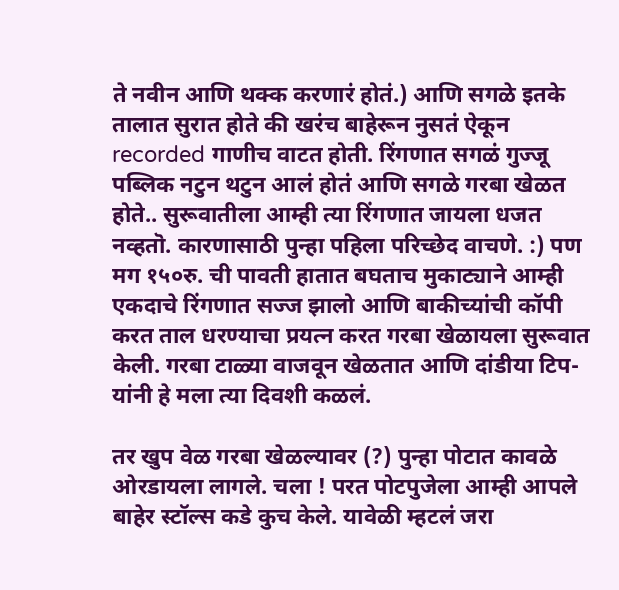ते नवीन आणि थक्क करणारं होतं.) आणि सगळे इतके तालात सुरात होते की खरंच बाहेरून नुसतं ऐकून recorded गाणीच वाटत होती. रिंगणात सगळं गुज्जू पब्लिक नटुन थटुन आलं होतं आणि सगळे गरबा खेळत होते.. सुरूवातीला आम्ही त्या रिंगणात जायला धजत नव्हतॊ. कारणासाठी पुन्हा पहिला परिच्छेद वाचणे. :) पण मग १५०रु. ची पावती हातात बघताच मुकाट्याने आम्ही एकदाचे रिंगणात सज्ज झालो आणि बाकीच्यांची कॉपी करत ताल धरण्याचा प्रयत्न करत गरबा खेळायला सुरूवात केली. गरबा टाळ्या वाजवून खेळतात आणि दांडीया टिप-यांनी हे मला त्या दिवशी कळलं.

तर खुप वेळ गरबा खेळल्यावर (?) पुन्हा पोटात कावळे ओरडायला लागले. चला ! परत पोटपुजेला आम्ही आपले बाहेर स्टॉल्स कडे कुच केले. यावेळी म्हटलं जरा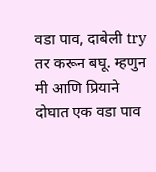वडा पाव, दाबेली try तर करून बघू. म्हणुन मी आणि प्रियाने दोघात एक वडा पाव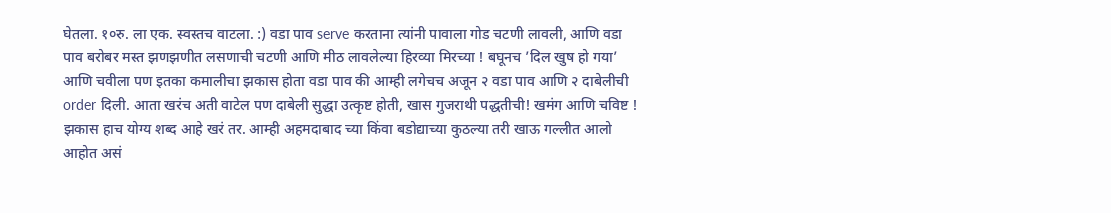घेतला. १०रु. ला एक. स्वस्तच वाटला. :) वडा पाव serve करताना त्यांनी पावाला गोड चटणी लावली, आणि वडा पाव बरोबर मस्त झणझणीत लसणाची चटणी आणि मीठ लावलेल्या हिरव्या मिरच्या ! बघूनच ’दिल खुष हो गया’ आणि चवीला पण इतका कमालीचा झकास होता वडा पाव की आम्ही लगेचच अजून २ वडा पाव आणि २ दाबेलीची order दिली. आता खरंच अती वाटेल पण दाबेली सुद्धा उत्कृष्ट होती, खास गुजराथी पद्धतीची! खमंग आणि चविष्ट ! झकास हाच योग्य शब्द आहे खरं तर. आम्ही अहमदाबाद च्या किंवा बडोद्याच्या कुठल्या तरी खाऊ गल्लीत आलो आहोत असं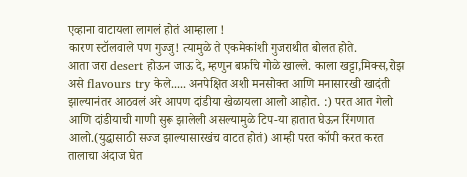एव्हाना वाटायला लागलं होतं आम्हाला !
कारण स्टॉलवाले पण गुज्जु! त्यामुळे ते एकमेकांशी गुजराथीत बोलत होते.
आता जरा desert होऊन जाऊ दे, म्हणुन बर्फ़ाचे गोळे खाल्ले. काला खट्टा,मिक्स,रोझ असे flavours try केले..... अनपेक्षित अशी मनसोक्त आणि मनासारखी खादंती झाल्यानंतर आठवलं अरे आपण दांडीया खेळायला आलो आहोत. :) परत आत गेलो आणि दांडीयाची गाणी सुरू झालेली असल्यामुळे टिप-या हातात घेऊन रिंगणात आलो.(युद्धासाठी सज्ज झाल्यासारखंच वाटत होतं) आम्ही परत कॉपी करत करत तालाचा अंदाज घेत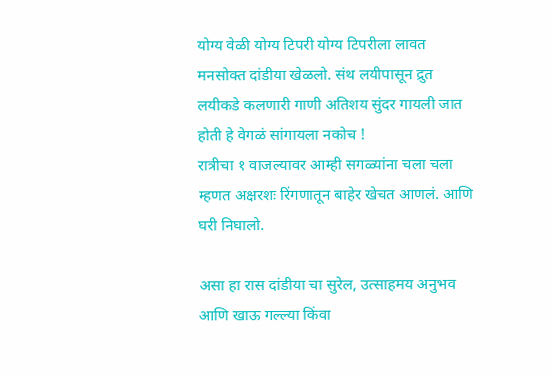योग्य वेळी योग्य टिपरी योग्य टिपरीला लावत मनसोक्त दांडीया खेळलो. संथ लयीपासून द्रुत लयीकडे कलणारी गाणी अतिशय सुंदर गायली जात होती हे वेगळं सांगायला नकोच !
रात्रीचा १ वाजल्यावर आम्ही सगळ्यांना चला चला म्हणत अक्षरशः रिंगणातून बाहेर खेचत आणलं. आणि घरी निघालो.

असा हा रास दांडीया चा सुरेल, उत्साहमय अनुभव आणि खाऊ गल्ल्या किंवा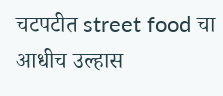चटपटीत street food चा आधीच उल्हास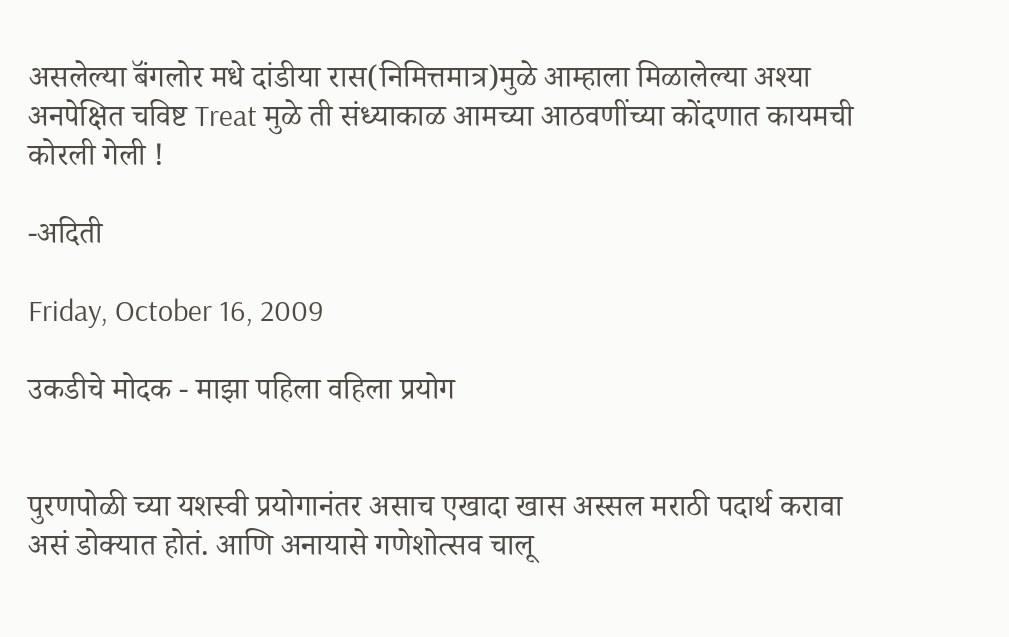असलेल्या बॅंगलोर मधे दांडीया रास(निमित्तमात्र)मुळे आम्हाला मिळालेल्या अश्या अनपेक्षित चविष्ट Treat मुळे ती संध्याकाळ आमच्या आठवणींच्या कोंदणात कायमची कोरली गेली !

-अदिती

Friday, October 16, 2009

उकडीचे मोदक - माझा पहिला वहिला प्रयोग


पुरणपोळी च्या यशस्वी प्रयोगानंतर असाच एखादा खास अस्सल मराठी पदार्थ करावा असं डोक्यात होतं. आणि अनायासे गणेशोत्सव चालू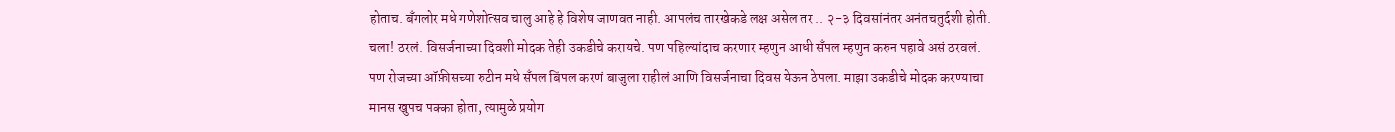होताच. बॅंगलोर मधे गणेशोत्सव चालु आहे हे विशेष जाणवत नाही. आपलंच तारखेकडे लक्ष असेल तर .. २-३ दिवसांनंतर अनंतचतुर्दशी होती. चला! ठरलं. विसर्जनाच्या दिवशी मोदक तेही उकडीचे करायचे. पण पहिल्यांदाच करणार म्हणुन आधी सॅंपल म्हणुन करुन पहावे असं ठरवलं. पण रोजच्या ऑफ़ीसच्या रुटीन मधे सॅंपल बिंपल करणं बाजुला राहीलं आणि विसर्जनाचा दिवस येऊन ठेपला. माझा उकडीचे मोदक करण्याचा मानस खुपच पक्का होता, त्यामुळे प्रयोग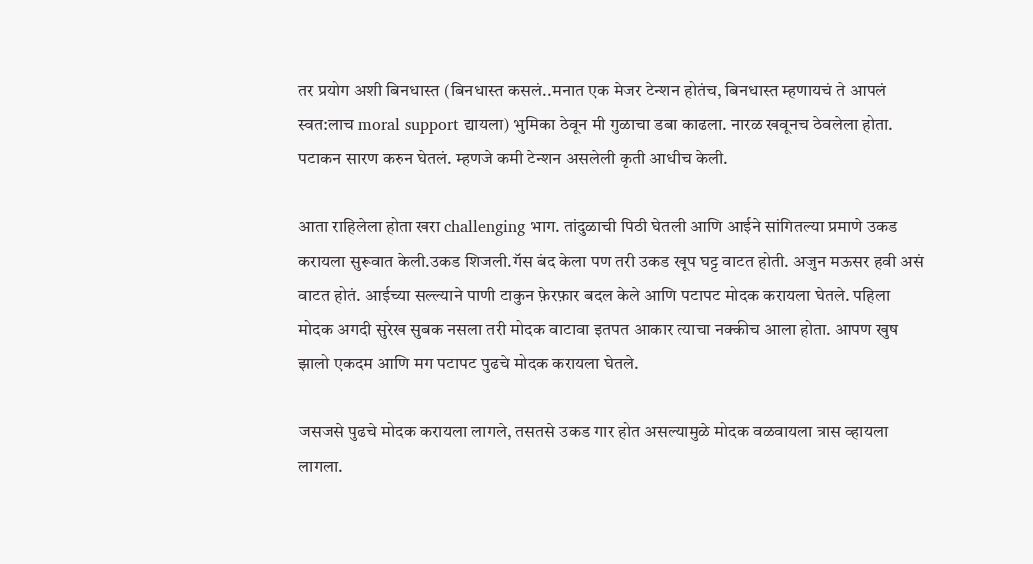तर प्रयोग अशी बिनधास्त (बिनधास्त कसलं..मनात एक मेजर टेन्शन होतंच, बिनधास्त म्हणायचं ते आपलं स्वत:लाच moral support द्यायला) भुमिका ठेवून मी गुळाचा डबा काढला. नारळ खवूनच ठेवलेला होता. पटाकन सारण करुन घेतलं. म्हणजे कमी टेन्शन असलेली कृती आधीच केली.

आता राहिलेला होता खरा challenging भाग. तांदुळाची पिठी घेतली आणि आईने सांगितल्या प्रमाणे उकड करायला सुरूवात केली.उकड शिजली.गॅस बंद केला पण तरी उकड खूप घट्ट वाटत होती. अजुन मऊसर हवी असं वाटत होतं. आईच्या सल्ल्याने पाणी टाकुन फ़ेरफ़ार बदल केले आणि पटापट मोदक करायला घेतले. पहिला मोदक अगदी सुरेख सुबक नसला तरी मोदक वाटावा इतपत आकार त्याचा नक्कीच आला होता. आपण खुष झालो एकदम आणि मग पटापट पुढचे मोदक करायला घेतले.

जसजसे पुढचे मोदक करायला लागले, तसतसे उकड गार होत असल्यामुळे मोदक वळवायला त्रास व्हायला लागला.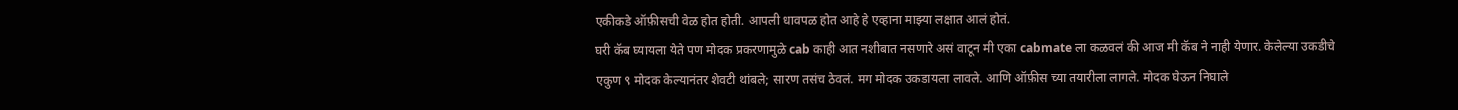एकीकडे ऑफ़ीसची वेळ होत होती. आपली धावपळ होत आहे हे एव्हाना माझ्या लक्षात आलं होतं.
घरी कॅब घ्यायला येते पण मोदक प्रकरणामुळे cab काही आत नशीबात नसणारे असं वाटून मी एका cabmate ला कळवलं की आज मी कॅब ने नाही येणार. केलेल्या उकडीचे एकुण ९ मोदक केल्यानंतर शेवटी थांबले; सारण तसंच ठेवलं. मग मोदक उकडायला लावले. आणि ऑफ़ीस च्या तयारीला लागले. मोदक घेऊन निघाले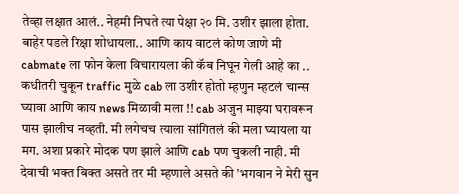तेव्हा लक्षात आलं.. नेहमी निघते त्या पेक्षा २० मि. उशीर झाला होता. बाहेर पडले रिक्षा शोधायला.. आणि काय वाटलं कोण जाणे मी cabmate ला फोन केला विचारायला की कॅब निघून गेली आहे का .. कधीतरी चुकून traffic मुळे cab ला उशीर होतो म्हणुन म्हटलं चान्स घ्यावा आणि काय news मिळावी मला !! cab अजुन माझ्या घरावरून पास झालीच नव्हती. मी लगेचच त्याला सांगितलं की मला घ्यायला या मग. अशा प्रकारे मोदक पण झाले आणि cab पण चुकली नाही. मी देवाची भक्त बिक्त असते तर मी म्हणाले असते की ’भगवान ने मेरी सुन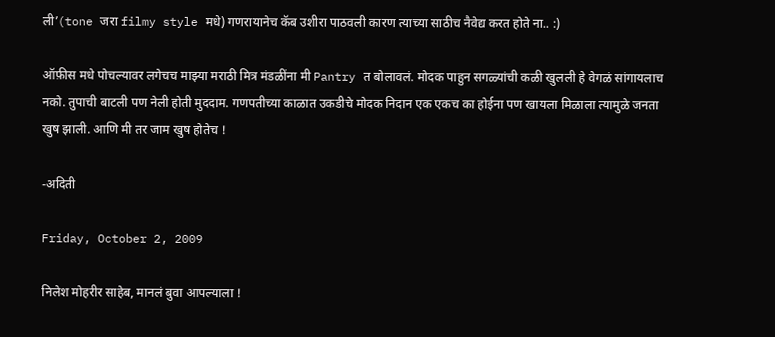ली’(tone जरा filmy style मधे) गणरायानेच कॅब उशीरा पाठवली कारण त्याच्या साठीच नैवेद्य करत होते ना.. :)

ऑफ़ीस मधे पोचल्यावर लगेचच माझ्या मराठी मित्र मंडळींना मी Pantry त बोलावलं. मोदक पाहुन सगळ्यांची कळी खुलली हे वेगळं सांगायलाच नको. तुपाची बाटली पण नेली होती मुददाम. गणपतीच्या काळात उकडीचे मोदक निदान एक एकच का होईना पण खायला मिळाला त्यामुळे जनता खुष झाली. आणि मी तर जाम खुष होतेच !

-अदिती

Friday, October 2, 2009

निलेश मोहरीर साहेब, मानलं बुवा आपल्याला !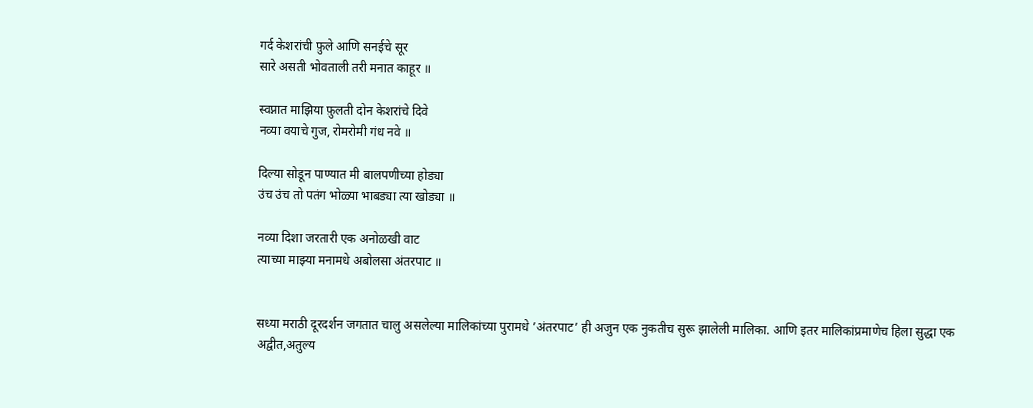गर्द केशरांची फ़ुले आणि सनईचे सूर
सारे असती भोवताली तरी मनात काहूर ॥

स्वप्नात माझिया फ़ुलती दोन केशरांचे दिवे
नव्या वयाचे गुज, रोमरोमी गंध नवे ॥

दिल्या सोडून पाण्यात मी बालपणीच्या होड्या
उंच उंच तो पतंग भोळ्या भाबड्या त्या खोड्या ॥

नव्या दिशा जरतारी एक अनोळखी वाट
त्याच्या माझ्या मनामधे अबोलसा अंतरपाट ॥


सध्या मराठी दूरदर्शन जगतात चालु असलेल्या मालिकांच्या पुरामधे ’अंतरपाट’ ही अजुन एक नुकतीच सुरू झालेली मालिका. आणि इतर मालिकांप्रमाणेच हिला सुद्धा एक अद्वीत,अतुल्य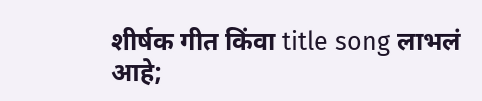शीर्षक गीत किंवा title song लाभलं आहे;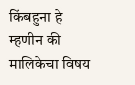किंबहुना हे म्हणीन की मालिकेचा विषय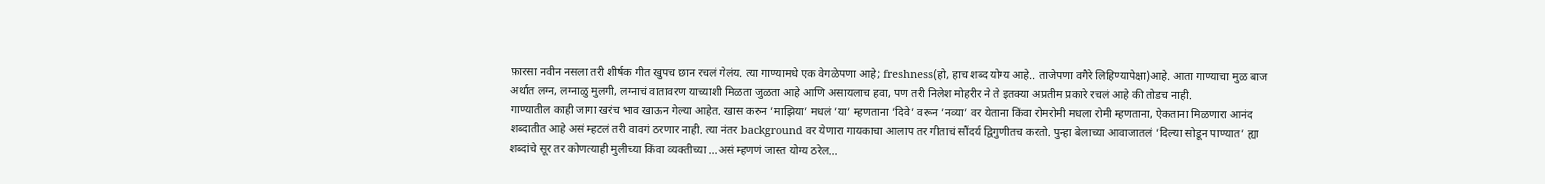फ़ारसा नवीन नसला तरी शीर्षक गीत खुपच छान रचलं गेलंय. त्या गाण्यामधे एक वेगळेपणा आहे; freshness(हो, हाच शब्द योग्य आहे.. ताजेपणा वगैरे लिहिण्यापेक्षा)आहे. आता गाण्याचा मुळ बाज अर्थात लग्न, लग्नाळु मुलगी, लग्नाचं वातावरण याच्याशी मिळता जुळता आहे आणि असायलाच हवा, पण तरी निलेश मोहरीर ने ते इतक्या अप्रतीम प्रकारे रचलं आहे की तोडच नाही.
गाण्यातील काही जागा खरंच भाव खाऊन गेल्या आहेत. खास करुन ’माझिया’ मधलं ’या’ म्हणताना ’दिवे’ वरून ’नव्या’ वर येताना किंवा रोमरोमी मधला रोमी म्हणताना, ऐकताना मिळणारा आनंद शब्दातीत आहे असं म्हटलं तरी वावगं ठरणार नाही. त्या नंतर background वर येणारा गायकाचा आलाप तर गीताचं सौंदर्य द्विगुणीतच करतो. पुन्हा बेलाच्या आवाजातलं ’दिल्या सोडून पाण्यात’ ह्या शब्दांचे सूर तर कोणत्याही मुलीच्या किंवा व्यक्तीच्या ...असं म्हणणं जास्त योग्य ठरेल...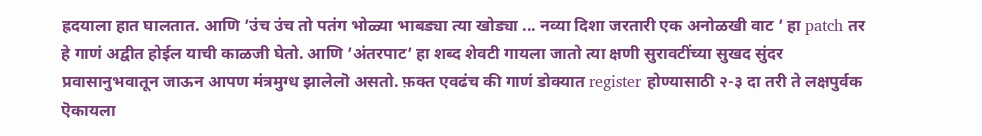ह्रदयाला हात घालतात. आणि ’उंच उंच तो पतंग भोळ्या भाबड्या त्या खोड्या ... नव्या दिशा जरतारी एक अनोळखी वाट ’ हा patch तर हे गाणं अद्वीत होईल याची काळजी घेतो. आणि ’अंतरपाट’ हा शब्द शेवटी गायला जातो त्या क्षणी सुरावटींच्या सुखद सुंदर प्रवासानुभवातून जाऊन आपण मंत्रमुग्ध झालेलॊ असतो. फ़क्त एवढंच की गाणं डोक्यात register होण्यासाठी २-३ दा तरी ते लक्षपुर्वक ऎकायला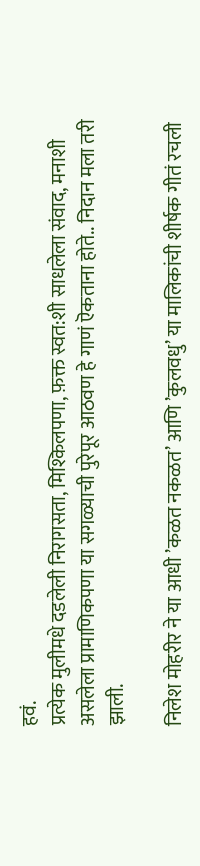हवं.
प्रत्येक मुलीमधे दडलेली निरागसता, मिश्किलपणा, फ़क्त स्वत:शी साधलेला संवाद, मनाशी असलेला प्रामाणिकपणा या सगळ्याची पुरेपूर आठवण हे गाणं ऎकताना होते.. निदान मला तरी झाली.

निलेश मोहरीर ने या आधी ’कळत नकळत’ आणि ’कुलवधु’ या मालिकांची शीर्षक गीतं रचली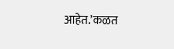आहेत.’कळत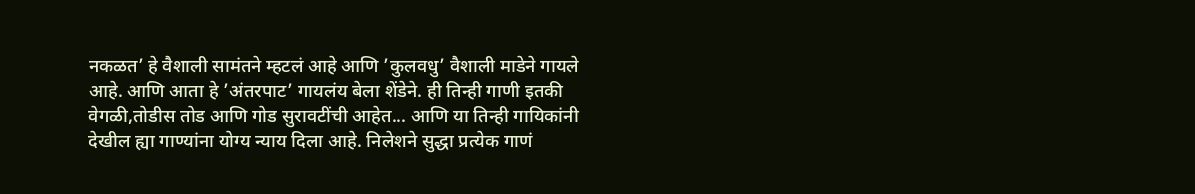नकळत’ हे वैशाली सामंतने म्हटलं आहे आणि ’कुलवधु’ वैशाली माडेने गायले आहे. आणि आता हे ’अंतरपाट’ गायलंय बेला शेंडेने. ही तिन्ही गाणी इतकी वेगळी,तोडीस तोड आणि गोड सुरावटींची आहेत... आणि या तिन्ही गायिकांनी देखील ह्या गाण्यांना योग्य न्याय दिला आहे. निलेशने सुद्धा प्रत्येक गाणं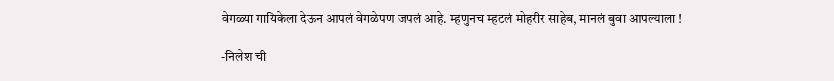वेगळ्या गायिकेला देऊन आपलं वेगळेपण जपलं आहे. म्हणुनच म्हटलं मोहरीर साहेब, मानलं बुवा आपल्याला !

-निलेश ची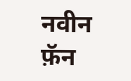नवीन फ़ॅन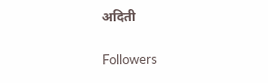अदिती

Followers